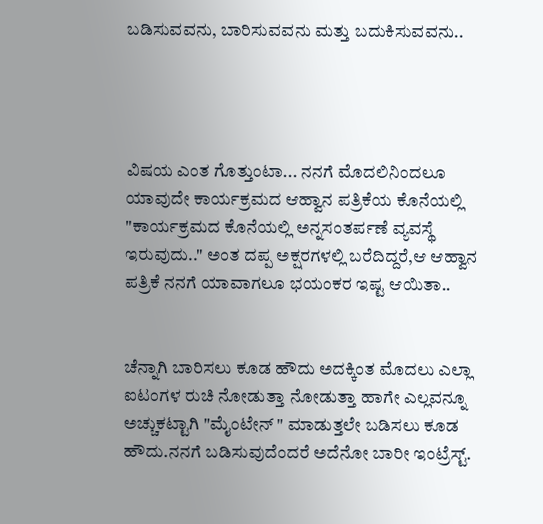ಬಡಿಸುವವನು, ಬಾರಿಸುವವನು ಮತ್ತು ಬದುಕಿಸುವವನು..




ವಿಷಯ ಎಂತ ಗೊತ್ತುಂಟಾ... ನನಗೆ ಮೊದಲಿನಿಂದಲೂ ಯಾವುದೇ ಕಾರ್ಯಕ್ರಮದ ಆಹ್ವಾನ ಪತ್ರಿಕೆಯ ಕೊನೆಯಲ್ಲಿ "ಕಾರ್ಯಕ್ರಮದ ಕೊನೆಯಲ್ಲಿ ಅನ್ನಸಂತರ್ಪಣೆ ವ್ಯವಸ್ಥೆ ಇರುವುದು.." ಅಂತ ದಪ್ಪ ಅಕ್ಷರಗಳಲ್ಲಿ ಬರೆದಿದ್ದರೆ,ಆ ಆಹ್ವಾನ ಪತ್ರಿಕೆ ನನಗೆ ಯಾವಾಗಲೂ ಭಯಂಕರ ಇಷ್ಟ ಆಯಿತಾ..


ಚೆನ್ನಾಗಿ ಬಾರಿಸಲು ಕೂಡ ಹೌದು ಅದಕ್ಕಿಂತ ಮೊದಲು ಎಲ್ಲಾ ಐಟಂಗಳ ರುಚಿ ನೋಡುತ್ತಾ ನೋಡುತ್ತಾ ಹಾಗೇ ಎಲ್ಲವನ್ನೂ ಅಚ್ಚುಕಟ್ಟಾಗಿ "ಮೈಂಟೇನ್ " ಮಾಡುತ್ತಲೇ ಬಡಿಸಲು ಕೂಡ ಹೌದು.ನನಗೆ ಬಡಿಸುವುದೆಂದರೆ ಅದೆನೋ ಬಾರೀ ಇಂಟ್ರೆಸ್ಟ್.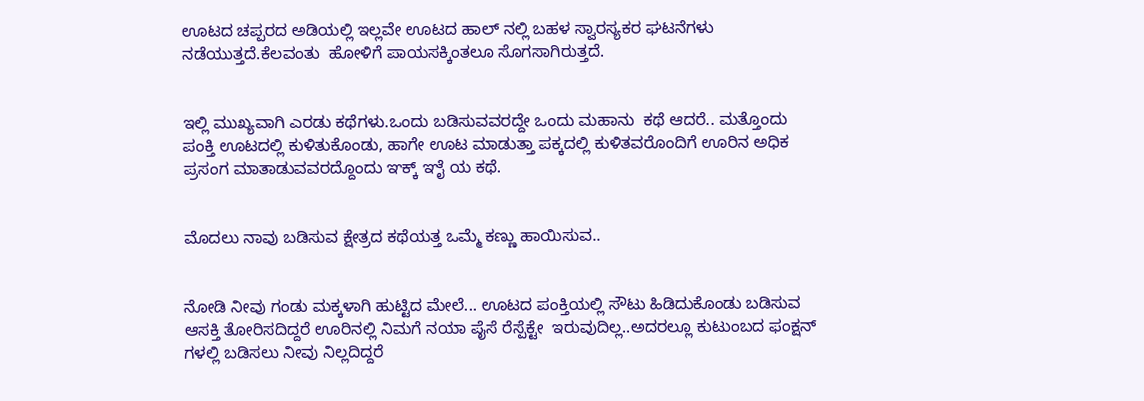ಊಟದ ಚಪ್ಪರದ ಅಡಿಯಲ್ಲಿ ಇಲ್ಲವೇ ಊಟದ ಹಾಲ್ ನಲ್ಲಿ ಬಹಳ ಸ್ವಾರಸ್ಯಕರ ಘಟನೆಗಳು ನಡೆಯುತ್ತದೆ.ಕೆಲವಂತು  ಹೋಳಿಗೆ ಪಾಯಸಕ್ಕಿಂತಲೂ ಸೊಗಸಾಗಿರುತ್ತದೆ.


ಇಲ್ಲಿ ಮುಖ್ಯವಾಗಿ ಎರಡು ಕಥೆಗಳು.ಒಂದು ಬಡಿಸುವವರದ್ದೇ ಒಂದು ಮಹಾನು  ಕಥೆ ಆದರೆ.. ಮತ್ತೊಂದು ಪಂಕ್ತಿ ಊಟದಲ್ಲಿ ಕುಳಿತುಕೊಂಡು, ಹಾಗೇ ಊಟ ಮಾಡುತ್ತಾ ಪಕ್ಕದಲ್ಲಿ ಕುಳಿತವರೊಂದಿಗೆ ಊರಿನ ಅಧಿಕ ಪ್ರಸಂಗ ಮಾತಾಡುವವರದ್ದೊಂದು ಞಕ್ಕ್ ಞೈ ಯ ಕಥೆ.


ಮೊದಲು ನಾವು ಬಡಿಸುವ ಕ್ಷೇತ್ರದ ಕಥೆಯತ್ತ ಒಮ್ಮೆ ಕಣ್ಣು ಹಾಯಿಸುವ..


ನೋಡಿ ನೀವು ಗಂಡು ಮಕ್ಕಳಾಗಿ ಹುಟ್ಟಿದ ಮೇಲೆ... ಊಟದ ಪಂಕ್ತಿಯಲ್ಲಿ ಸೌಟು ಹಿಡಿದುಕೊಂಡು ಬಡಿಸುವ ಆಸಕ್ತಿ ತೋರಿಸದಿದ್ದರೆ ಊರಿನಲ್ಲಿ ನಿಮಗೆ ನಯಾ ಪೈಸೆ ರೆಸ್ಪೆಕ್ಟೇ  ಇರುವುದಿಲ್ಲ..ಅದರಲ್ಲೂ ಕುಟುಂಬದ ಫಂಕ್ಷನ್ ಗಳಲ್ಲಿ ಬಡಿಸಲು ನೀವು ನಿಲ್ಲದಿದ್ದರೆ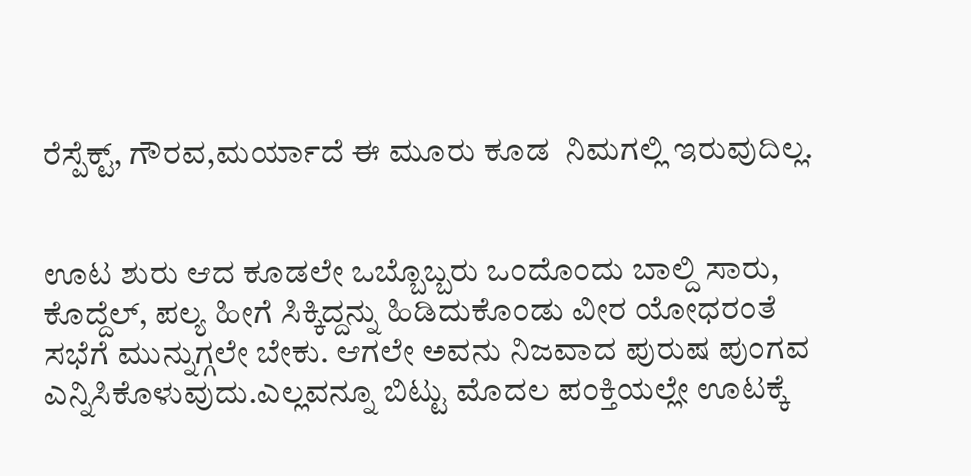ರೆಸ್ಪೆಕ್ಟ್, ಗೌರವ,ಮರ್ಯಾದೆ ಈ ಮೂರು ಕೂಡ  ನಿಮಗಲ್ಲಿ ಇರುವುದಿಲ್ಲ.


ಊಟ ಶುರು ಆದ ಕೂಡಲೇ ಒಬ್ಬೊಬ್ಬರು ಒಂದೊಂದು ಬಾಲ್ದಿ ಸಾರು, ಕೊದ್ದೆಲ್, ಪಲ್ಯ ಹೀಗೆ ಸಿಕ್ಕಿದ್ದನ್ನು ಹಿಡಿದುಕೊಂಡು ವೀರ ಯೋಧರಂತೆ  ಸಭೆಗೆ ಮುನ್ನುಗ್ಗಲೇ ಬೇಕು. ಆಗಲೇ ಅವನು ನಿಜವಾದ ಪುರುಷ ಪುಂಗವ ಎನ್ನಿಸಿಕೊಳುವುದು.ಎಲ್ಲವನ್ನೂ ಬಿಟ್ಟು ಮೊದಲ ಪಂಕ್ತಿಯಲ್ಲೇ ಊಟಕ್ಕೆ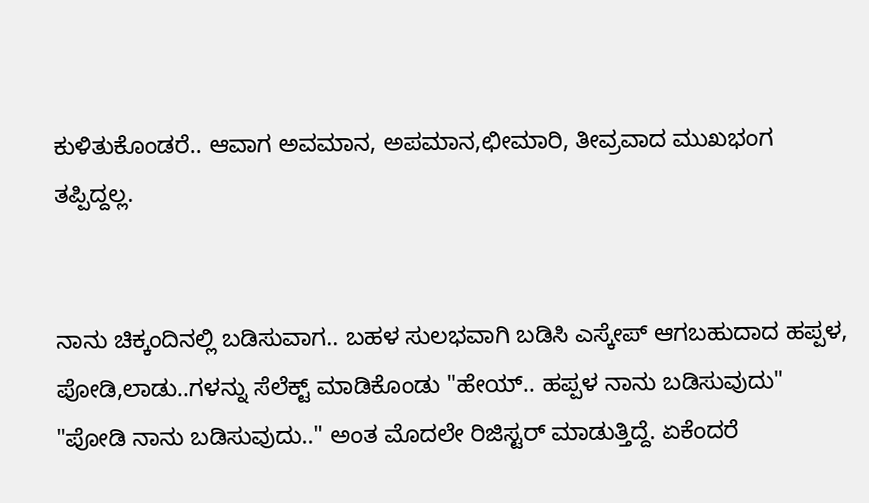ಕುಳಿತುಕೊಂಡರೆ.. ಆವಾಗ ಅವಮಾನ, ಅಪಮಾನ,ಛೀಮಾರಿ, ತೀವ್ರವಾದ ಮುಖಭಂಗ ತಪ್ಪಿದ್ದಲ್ಲ.


ನಾನು ಚಿಕ್ಕಂದಿನಲ್ಲಿ ಬಡಿಸುವಾಗ.. ಬಹಳ ಸುಲಭವಾಗಿ ಬಡಿಸಿ ಎಸ್ಕೇಪ್ ಆಗಬಹುದಾದ ಹಪ್ಪಳ, ಪೋಡಿ,ಲಾಡು..ಗಳನ್ನು ಸೆಲೆಕ್ಟ್ ಮಾಡಿಕೊಂಡು "ಹೇಯ್.. ಹಪ್ಪಳ ನಾನು ಬಡಿಸುವುದು" "ಪೋಡಿ ನಾನು ಬಡಿಸುವುದು.." ಅಂತ ಮೊದಲೇ ರಿಜಿಸ್ಟರ್ ಮಾಡುತ್ತಿದ್ದೆ. ಏಕೆಂದರೆ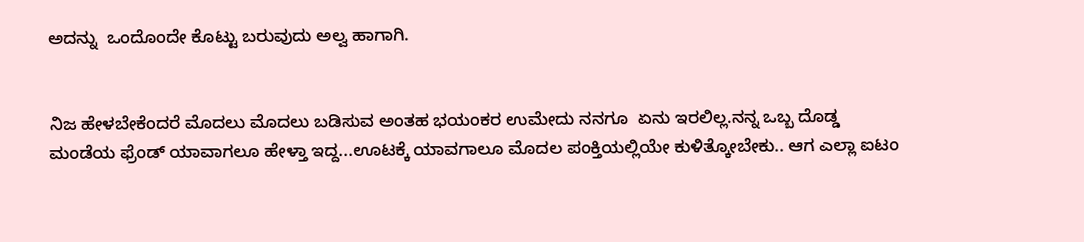ಅದನ್ನು  ಒಂದೊಂದೇ ಕೊಟ್ಟು ಬರುವುದು ಅಲ್ವ ಹಾಗಾಗಿ.


ನಿಜ ಹೇಳಬೇಕೆಂದರೆ ಮೊದಲು ಮೊದಲು ಬಡಿಸುವ ಅಂತಹ ಭಯಂಕರ ಉಮೇದು ನನಗೂ  ಏನು ಇರಲಿಲ್ಲ.ನನ್ನ ಒಬ್ಬ ದೊಡ್ಡ ಮಂಡೆಯ ಫ್ರೆಂಡ್ ಯಾವಾಗಲೂ ಹೇಳ್ತಾ ಇದ್ದ...ಊಟಕ್ಕೆ ಯಾವಗಾಲೂ ಮೊದಲ ಪಂಕ್ತಿಯಲ್ಲಿಯೇ ಕುಳಿತ್ಕೋಬೇಕು.. ಆಗ ಎಲ್ಲಾ ಐಟಂ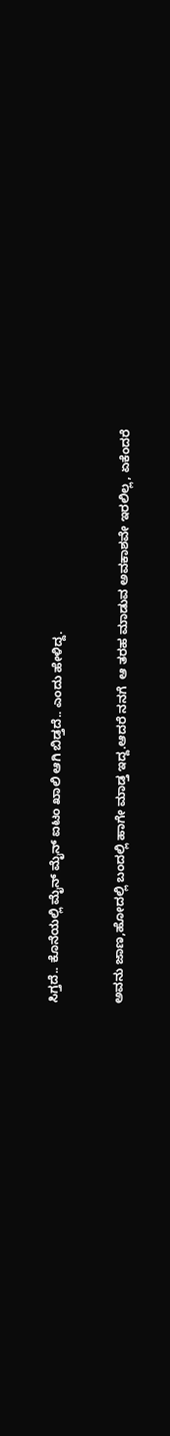ಸಿಗ್ತದೆ.. ಕೊನೆಯಲ್ಲಿ ಮೈನ್ ಮೈನ್ ಐಟಂ ಖಾಲಿ ಆಗಿ ಬಿಡ್ತದೆ.. ಎಂದು ಹೇಳಿದ್ದ.


ಅವನು ಜಾಣ,ಹೋದಲ್ಲಿ ಬಂದಲ್ಲಿ ಹಾಗೇ ಮಾಡ್ತ ಇದ್ದ.ಆದರೆ ನನಗೆ  ಆ ತರಹ ಮಾಡುವ ಅವಕಾಶವೇ ಇರಲಿಲ್ಲ, ಏಕೆಂದರೆ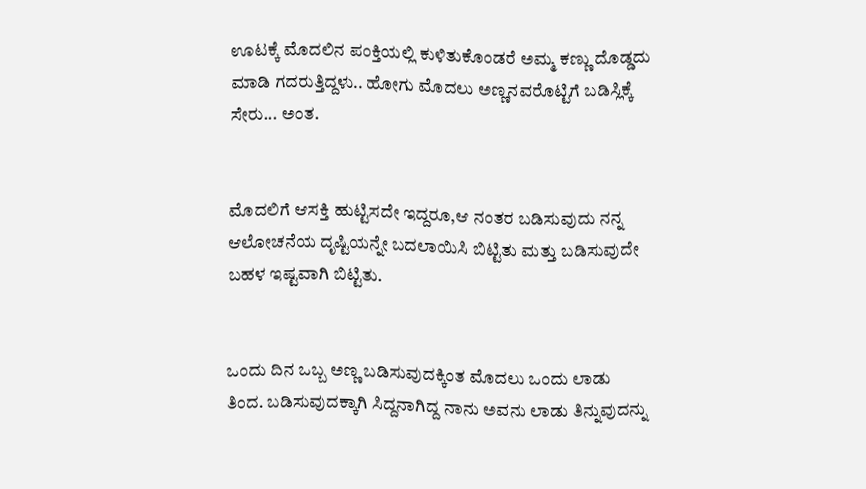ಊಟಕ್ಕೆ ಮೊದಲಿನ ಪಂಕ್ತಿಯಲ್ಲಿ ಕುಳಿತುಕೊಂಡರೆ ಅಮ್ಮ ಕಣ್ಣು ದೊಡ್ಡದು ಮಾಡಿ ಗದರುತ್ತಿದ್ದಳು.. ಹೋಗು ಮೊದಲು ಅಣ್ಣನವರೊಟ್ಟಿಗೆ ಬಡಿಸ್ಲಿಕ್ಕೆ ಸೇರು... ಅಂತ.


ಮೊದಲಿಗೆ ಆಸಕ್ತಿ ಹುಟ್ಟಿಸದೇ ಇದ್ದರೂ,ಆ ನಂತರ ಬಡಿಸುವುದು ನನ್ನ ಆಲೋಚನೆಯ ದೃಷ್ಟಿಯನ್ನೇ ಬದಲಾಯಿಸಿ ಬಿಟ್ಟಿತು ಮತ್ತು ಬಡಿಸುವುದೇ ಬಹಳ ಇಷ್ಟವಾಗಿ ಬಿಟ್ಟಿತು.


ಒಂದು ದಿನ ಒಬ್ಬ ಅಣ್ಣ ಬಡಿಸುವುದಕ್ಕಿಂತ ಮೊದಲು ಒಂದು ಲಾಡು ತಿಂದ. ಬಡಿಸುವುದಕ್ಕಾಗಿ ಸಿದ್ದನಾಗಿದ್ದ ನಾನು ಅವನು ಲಾಡು ತಿನ್ನುವುದನ್ನು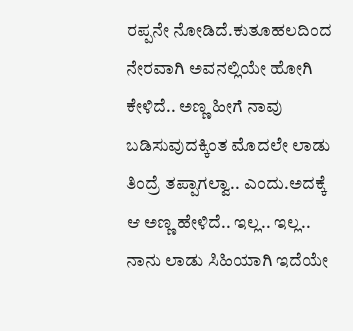ರಪ್ಪನೇ ನೋಡಿದೆ.ಕುತೂಹಲದಿಂದ  ನೇರವಾಗಿ ಅವನಲ್ಲಿಯೇ ಹೋಗಿ  ಕೇಳಿದೆ.. ಅಣ್ಣ ಹೀಗೆ ನಾವು ಬಡಿಸುವುದಕ್ಕಿಂತ ಮೊದಲೇ ಲಾಡು ತಿಂದ್ರೆ ತಪ್ಪಾಗಲ್ವಾ.. ಎಂದು.ಅದಕ್ಕೆ ಆ ಅಣ್ಣ ಹೇಳಿದೆ.. ಇಲ್ಲ.. ಇಲ್ಲ.. ನಾನು ಲಾಡು ಸಿಹಿಯಾಗಿ ಇದೆಯೇ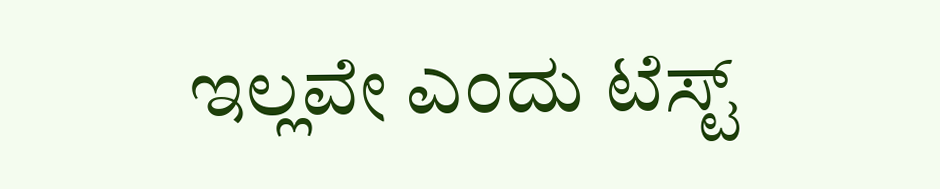ಇಲ್ಲವೇ ಎಂದು ಟೆಸ್ಟ್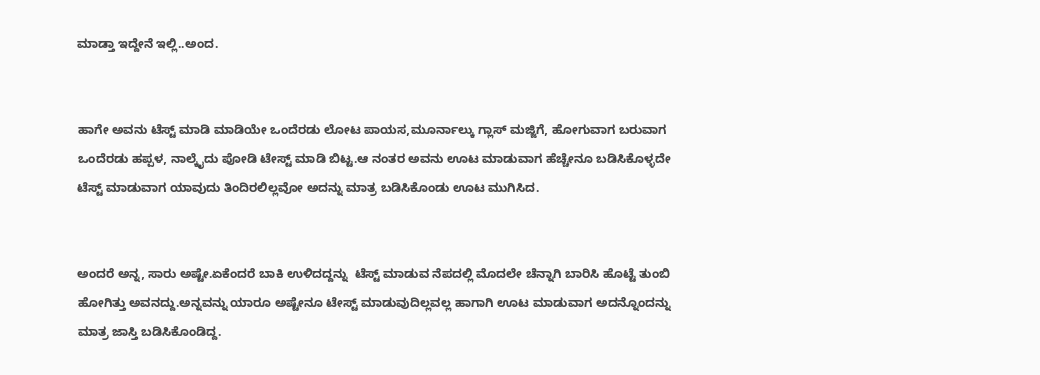ಮಾಡ್ತಾ ಇದ್ದೇನೆ ಇಲ್ಲಿ..ಅಂದ.


ಹಾಗೇ ಅವನು ಟೆಸ್ಟ್ ಮಾಡಿ ಮಾಡಿಯೇ ಒಂದೆರಡು ಲೋಟ ಪಾಯಸ,ಮೂರ್ನಾಲ್ಕು ಗ್ಲಾಸ್ ಮಜ್ಜಿಗೆ, ಹೋಗುವಾಗ ಬರುವಾಗ ಒಂದೆರಡು ಹಪ್ಪಳ, ನಾಲ್ಕೈದು ಪೋಡಿ ಟೇಸ್ಟ್ ಮಾಡಿ ಬಿಟ್ಟ.ಆ ನಂತರ ಅವನು ಊಟ ಮಾಡುವಾಗ ಹೆಚ್ಚೇನೂ ಬಡಿಸಿಕೊಳ್ಳದೇ ಟೆಸ್ಟ್ ಮಾಡುವಾಗ ಯಾವುದು ತಿಂದಿರಲಿಲ್ಲವೋ ಅದನ್ನು ಮಾತ್ರ ಬಡಿಸಿಕೊಂಡು ಊಟ ಮುಗಿಸಿದ.


ಅಂದರೆ ಅನ್ನ, ಸಾರು ಅಷ್ಟೇ.ಏಕೆಂದರೆ ಬಾಕಿ ಉಳಿದದ್ದನ್ನು  ಟೆಸ್ಟ್ ಮಾಡುವ ನೆಪದಲ್ಲಿ ಮೊದಲೇ ಚೆನ್ನಾಗಿ ಬಾರಿಸಿ ಹೊಟ್ಟೆ ತುಂಬಿ ಹೋಗಿತ್ತು ಅವನದ್ದು.ಅನ್ನವನ್ನು ಯಾರೂ ಅಷ್ಟೇನೂ ಟೇಸ್ಟ್ ಮಾಡುವುದಿಲ್ಲವಲ್ಲ ಹಾಗಾಗಿ ಊಟ ಮಾಡುವಾಗ ಅದನ್ನೊಂದನ್ನು ಮಾತ್ರ ಜಾಸ್ತಿ ಬಡಿಸಿಕೊಂಡಿದ್ದ.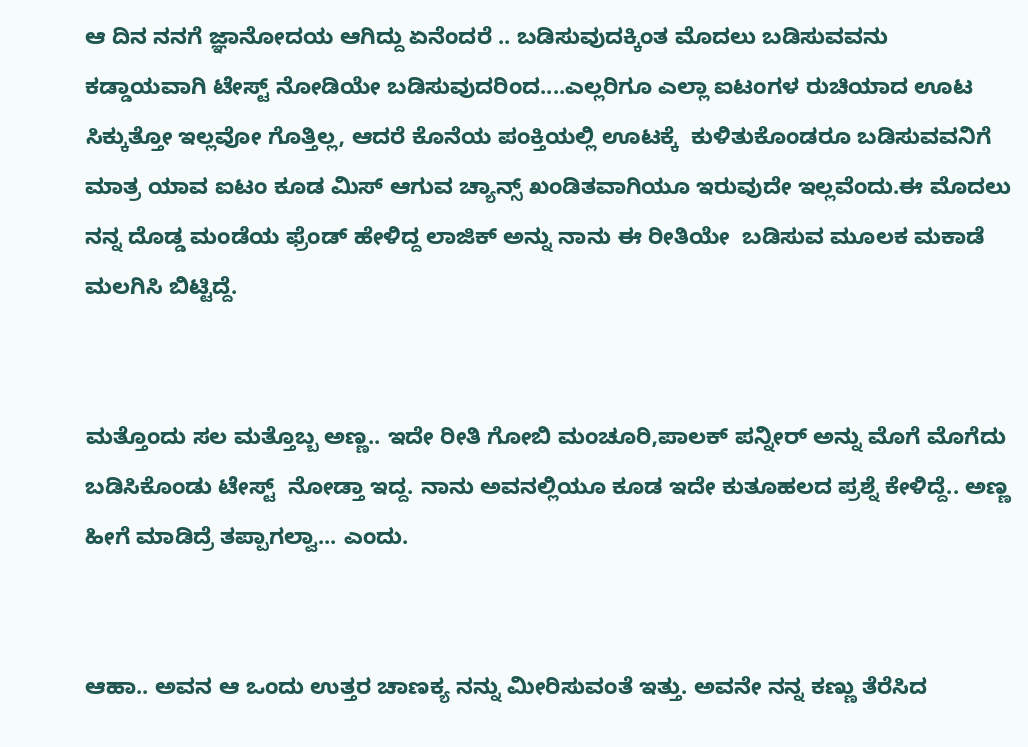ಆ ದಿನ ನನಗೆ ಜ್ಞಾನೋದಯ ಆಗಿದ್ದು ಏನೆಂದರೆ .. ಬಡಿಸುವುದಕ್ಕಿಂತ ಮೊದಲು ಬಡಿಸುವವನು ಕಡ್ಡಾಯವಾಗಿ ಟೇಸ್ಟ್ ನೋಡಿಯೇ ಬಡಿಸುವುದರಿಂದ....ಎಲ್ಲರಿಗೂ ಎಲ್ಲಾ ಐಟಂಗಳ ರುಚಿಯಾದ ಊಟ ಸಿಕ್ಕುತ್ತೋ ಇಲ್ಲವೋ ಗೊತ್ತಿಲ್ಲ, ಆದರೆ ಕೊನೆಯ ಪಂಕ್ತಿಯಲ್ಲಿ ಊಟಕ್ಕೆ  ಕುಳಿತುಕೊಂಡರೂ ಬಡಿಸುವವನಿಗೆ ಮಾತ್ರ ಯಾವ ಐಟಂ ಕೂಡ ಮಿಸ್ ಆಗುವ ಚ್ಯಾನ್ಸ್ ಖಂಡಿತವಾಗಿಯೂ ಇರುವುದೇ ಇಲ್ಲವೆಂದು.ಈ ಮೊದಲು ನನ್ನ ದೊಡ್ಡ ಮಂಡೆಯ ಫ್ರೆಂಡ್ ಹೇಳಿದ್ದ ಲಾಜಿಕ್ ಅನ್ನು ನಾನು ಈ ರೀತಿಯೇ  ಬಡಿಸುವ ಮೂಲಕ ಮಕಾಡೆ ಮಲಗಿಸಿ ಬಿಟ್ಟಿದ್ದೆ.


ಮತ್ತೊಂದು ಸಲ ಮತ್ತೊಬ್ಬ ಅಣ್ಣ.. ಇದೇ ರೀತಿ ಗೋಬಿ ಮಂಚೂರಿ,ಪಾಲಕ್ ಪನ್ನೀರ್ ಅನ್ನು ಮೊಗೆ ಮೊಗೆದು ಬಡಿಸಿಕೊಂಡು ಟೇಸ್ಟ್  ನೋಡ್ತಾ ಇದ್ದ. ನಾನು ಅವನಲ್ಲಿಯೂ ಕೂಡ ಇದೇ ಕುತೂಹಲದ ಪ್ರಶ್ನೆ ಕೇಳಿದ್ದೆ.. ಅಣ್ಣ ಹೀಗೆ ಮಾಡಿದ್ರೆ ತಪ್ಪಾಗಲ್ವಾ... ಎಂದು.


ಆಹಾ.. ಅವನ ಆ ಒಂದು ಉತ್ತರ ಚಾಣಕ್ಯ ನನ್ನು ಮೀರಿಸುವಂತೆ ಇತ್ತು. ಅವನೇ ನನ್ನ ಕಣ್ಣು ತೆರೆಸಿದ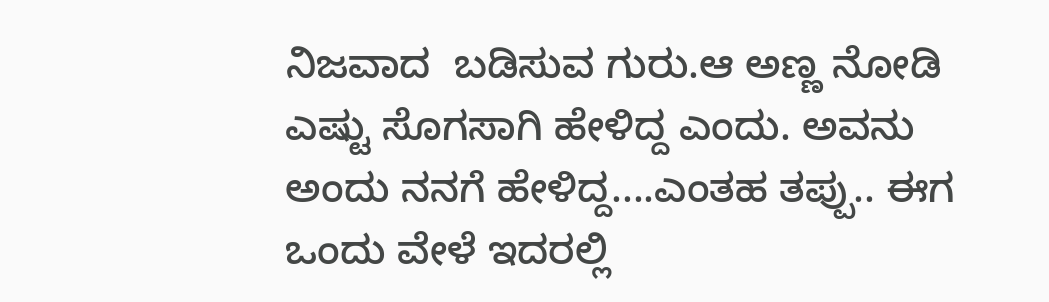ನಿಜವಾದ  ಬಡಿಸುವ ಗುರು.ಆ ಅಣ್ಣ ನೋಡಿ ಎಷ್ಟು ಸೊಗಸಾಗಿ ಹೇಳಿದ್ದ ಎಂದು. ಅವನು ಅಂದು ನನಗೆ ಹೇಳಿದ್ದ....ಎಂತಹ ತಪ್ಪು.. ಈಗ ಒಂದು ವೇಳೆ ಇದರಲ್ಲಿ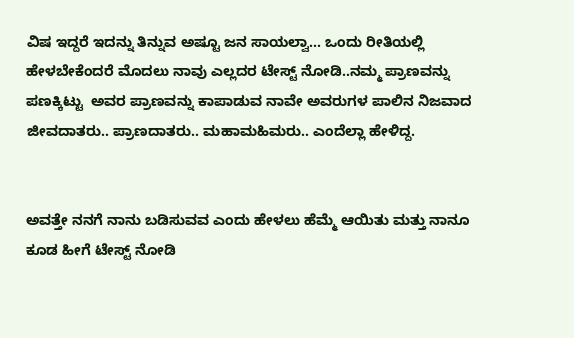ವಿಷ ಇದ್ದರೆ ಇದನ್ನು ತಿನ್ನುವ ಅಷ್ಟೂ ಜನ ಸಾಯಲ್ವಾ... ಒಂದು ರೀತಿಯಲ್ಲಿ ಹೇಳಬೇಕೆಂದರೆ ಮೊದಲು ನಾವು ಎಲ್ಲದರ ಟೇಸ್ಟ್ ನೋಡಿ..ನಮ್ಮ ಪ್ರಾಣವನ್ನು ಪಣಕ್ಕಿಟ್ಟು  ಅವರ ಪ್ರಾಣವನ್ನು ಕಾಪಾಡುವ ನಾವೇ ಅವರುಗಳ ಪಾಲಿನ ನಿಜವಾದ ಜೀವದಾತರು.. ಪ್ರಾಣದಾತರು.. ಮಹಾಮಹಿಮರು.. ಎಂದೆಲ್ಲಾ ಹೇಳಿದ್ದ.


ಅವತ್ತೇ ನನಗೆ ನಾನು ಬಡಿಸುವವ ಎಂದು ಹೇಳಲು ಹೆಮ್ಮೆ ಆಯಿತು ಮತ್ತು ನಾನೂ ಕೂಡ ಹೀಗೆ ಟೇಸ್ಟ್ ನೋಡಿ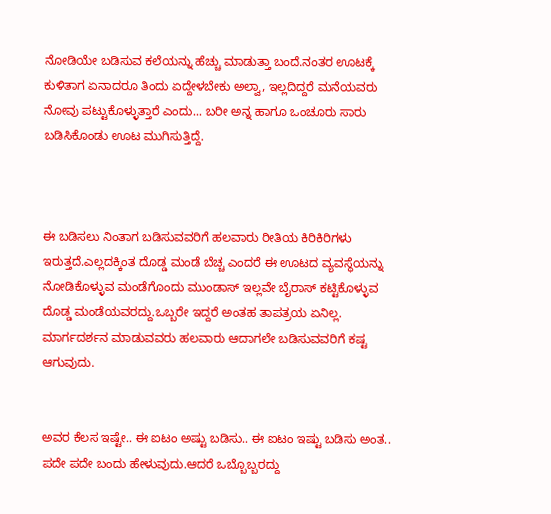ನೋಡಿಯೇ ಬಡಿಸುವ ಕಲೆಯನ್ನು ಹೆಚ್ಚು ಮಾಡುತ್ತಾ ಬಂದೆ.ನಂತರ ಊಟಕ್ಕೆ ಕುಳಿತಾಗ ಏನಾದರೂ ತಿಂದು ಏದ್ದೇಳಬೇಕು ಅಲ್ವಾ, ಇಲ್ಲದಿದ್ದರೆ ಮನೆಯವರು ನೋವು ಪಟ್ಟುಕೊಳ್ಳುತ್ತಾರೆ ಎಂದು... ಬರೀ ಅನ್ನ ಹಾಗೂ ಒಂಚೂರು ಸಾರು ಬಡಿಸಿಕೊಂಡು ಊಟ ಮುಗಿಸುತ್ತಿದ್ದೆ.



ಈ ಬಡಿಸಲು ನಿಂತಾಗ ಬಡಿಸುವವರಿಗೆ ಹಲವಾರು ರೀತಿಯ ಕಿರಿಕಿರಿಗಳು ಇರುತ್ತದೆ.ಎಲ್ಲದಕ್ಕಿಂತ ದೊಡ್ಡ ಮಂಡೆ ಬೆಚ್ಚ ಎಂದರೆ ಈ ಊಟದ ವ್ಯವಸ್ಥೆಯನ್ನು ನೋಡಿಕೊಳ್ಳುವ ಮಂಡೆಗೊಂದು ಮುಂಡಾಸ್ ಇಲ್ಲವೇ ಬೈರಾಸ್ ಕಟ್ಟಿಕೊಳ್ಳುವ ದೊಡ್ಡ ಮಂಡೆಯವರದ್ದು.ಒಬ್ಬರೇ ಇದ್ದರೆ ಅಂತಹ ತಾಪತ್ರಯ ಏನಿಲ್ಲ. ಮಾರ್ಗದರ್ಶನ ಮಾಡುವವರು ಹಲವಾರು ಆದಾಗಲೇ ಬಡಿಸುವವರಿಗೆ ಕಷ್ಟ ಆಗುವುದು.


ಅವರ ಕೆಲಸ ಇಷ್ಟೇ.. ಈ ಐಟಂ ಅಷ್ಟು ಬಡಿಸು.. ಈ ಐಟಂ ಇಷ್ಟು ಬಡಿಸು ಅಂತ.. ಪದೇ ಪದೇ ಬಂದು ಹೇಳುವುದು.ಆದರೆ ಒಬ್ಬೊಬ್ಬರದ್ದು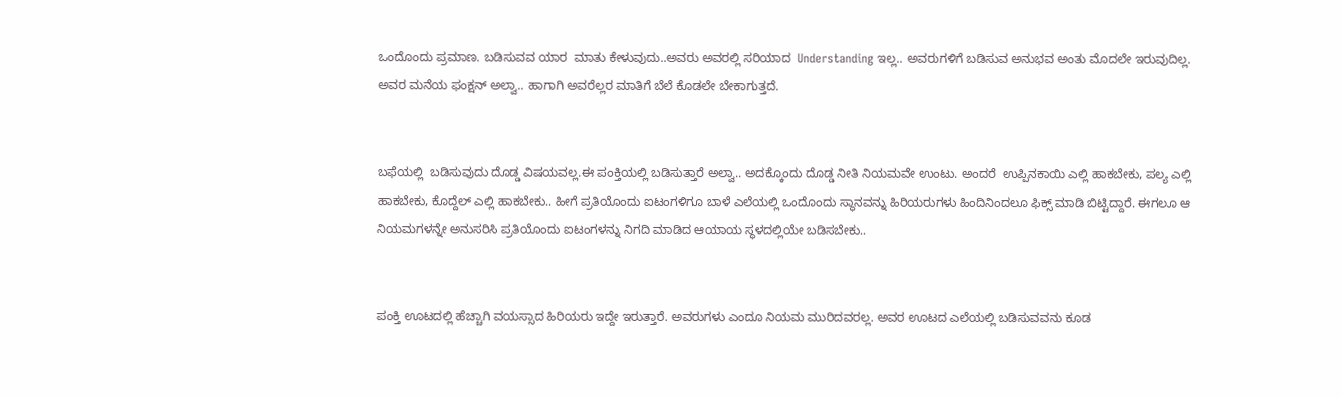ಒಂದೊಂದು ಪ್ರಮಾಣ. ಬಡಿಸುವವ ಯಾರ  ಮಾತು ಕೇಳುವುದು..ಅವರು ಅವರಲ್ಲಿ ಸರಿಯಾದ  Understanding ಇಲ್ಲ.. ಅವರುಗಳಿಗೆ ಬಡಿಸುವ ಅನುಭವ ಅಂತು ಮೊದಲೇ ಇರುವುದಿಲ್ಲ. ಅವರ ಮನೆಯ ಫಂಕ್ಷನ್ ಅಲ್ವಾ.. ಹಾಗಾಗಿ ಅವರೆಲ್ಲರ ಮಾತಿಗೆ ಬೆಲೆ ಕೊಡಲೇ ಬೇಕಾಗುತ್ತದೆ.


ಬಫೆಯಲ್ಲಿ  ಬಡಿಸುವುದು ದೊಡ್ಡ ವಿಷಯವಲ್ಲ.ಈ ಪಂಕ್ತಿಯಲ್ಲಿ ಬಡಿಸುತ್ತಾರೆ ಅಲ್ವಾ.. ಅದಕ್ಕೊಂದು ದೊಡ್ಡ ನೀತಿ ನಿಯಮವೇ ಉಂಟು. ಅಂದರೆ  ಉಪ್ಪಿನಕಾಯಿ ಎಲ್ಲಿ ಹಾಕಬೇಕು, ಪಲ್ಯ ಎಲ್ಲಿ ಹಾಕಬೇಕು, ಕೊದ್ದೆಲ್ ಎಲ್ಲಿ ಹಾಕಬೇಕು.. ಹೀಗೆ ಪ್ರತಿಯೊಂದು ಐಟಂಗಳಿಗೂ ಬಾಳೆ ಎಲೆಯಲ್ಲಿ ಒಂದೊಂದು ಸ್ಥಾನವನ್ನು ಹಿರಿಯರುಗಳು ಹಿಂದಿನಿಂದಲೂ ಫಿಕ್ಸ್ ಮಾಡಿ ಬಿಟ್ಟಿದ್ದಾರೆ. ಈಗಲೂ ಆ ನಿಯಮಗಳನ್ನೇ ಅನುಸರಿಸಿ ಪ್ರತಿಯೊಂದು ಐಟಂಗಳನ್ನು ನಿಗದಿ ಮಾಡಿದ ಆಯಾಯ ಸ್ಥಳದಲ್ಲಿಯೇ ಬಡಿಸಬೇಕು..


ಪಂಕ್ತಿ ಊಟದಲ್ಲಿ ಹೆಚ್ಚಾಗಿ ವಯಸ್ಸಾದ ಹಿರಿಯರು ಇದ್ದೇ ಇರುತ್ತಾರೆ. ಅವರುಗಳು ಎಂದೂ ನಿಯಮ ಮುರಿದವರಲ್ಲ. ಅವರ ಊಟದ ಎಲೆಯಲ್ಲಿ ಬಡಿಸುವವನು ಕೂಡ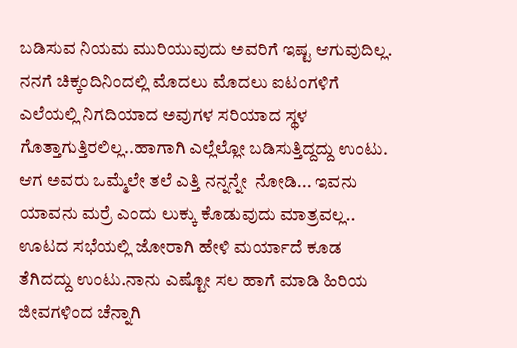ಬಡಿಸುವ ನಿಯಮ ಮುರಿಯುವುದು ಅವರಿಗೆ ಇಷ್ಟ ಆಗುವುದಿಲ್ಲ. ನನಗೆ ಚಿಕ್ಕಂದಿನಿಂದಲ್ಲಿ ಮೊದಲು ಮೊದಲು ಐಟಂಗಳಿಗೆ ಎಲೆಯಲ್ಲಿ ನಿಗದಿಯಾದ ಅವುಗಳ ಸರಿಯಾದ ಸ್ಥಳ  ಗೊತ್ತಾಗುತ್ತಿರಲಿಲ್ಲ..ಹಾಗಾಗಿ ಎಲ್ಲೆಲ್ಲೋ ಬಡಿಸುತ್ತಿದ್ದದ್ದು ಉಂಟು. ಆಗ ಅವರು ಒಮ್ಮೆಲೇ ತಲೆ ಎತ್ತಿ ನನ್ನನ್ನೇ  ನೋಡಿ... ಇವನು ಯಾವನು ಮರ್ರೆ ಎಂದು ಲುಕ್ಕು ಕೊಡುವುದು ಮಾತ್ರವಲ್ಲ.. ಊಟದ ಸಭೆಯಲ್ಲಿ ಜೋರಾಗಿ ಹೇಳಿ ಮರ್ಯಾದೆ ಕೂಡ ತೆಗಿದದ್ದು ಉಂಟು.ನಾನು ಎಷ್ಟೋ ಸಲ ಹಾಗೆ ಮಾಡಿ ಹಿರಿಯ ಜೀವಗಳಿಂದ ಚೆನ್ನಾಗಿ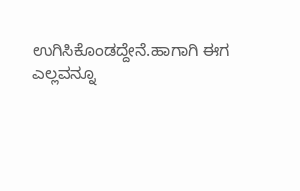ಉಗಿಸಿಕೊಂಡದ್ದೇನೆ.ಹಾಗಾಗಿ ಈಗ ಎಲ್ಲವನ್ನೂ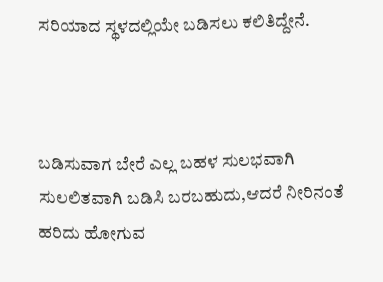ಸರಿಯಾದ ಸ್ಥಳದಲ್ಲಿಯೇ ಬಡಿಸಲು ಕಲಿತಿದ್ದೇನೆ.



ಬಡಿಸುವಾಗ ಬೇರೆ ಎಲ್ಲ ಬಹಳ ಸುಲಭವಾಗಿ ಸುಲಲಿತವಾಗಿ ಬಡಿಸಿ ಬರಬಹುದು,ಆದರೆ ನೀರಿನಂತೆ ಹರಿದು ಹೋಗುವ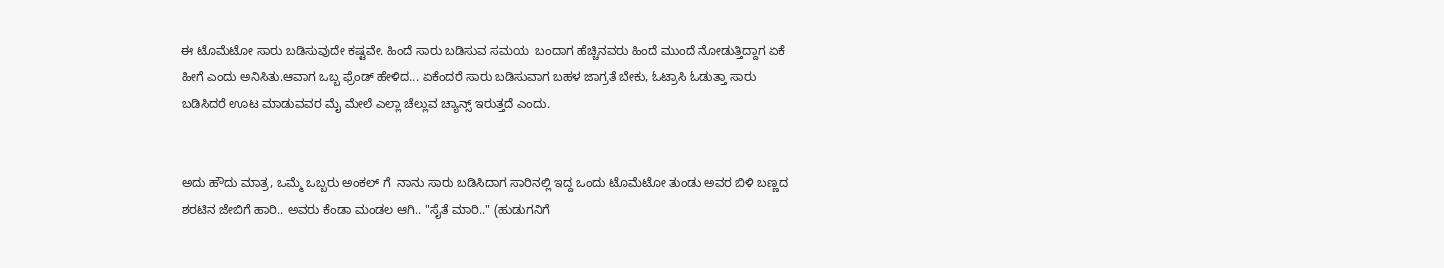ಈ ಟೊಮೆಟೋ ಸಾರು ಬಡಿಸುವುದೇ ಕಷ್ಟವೇ. ಹಿಂದೆ ಸಾರು ಬಡಿಸುವ ಸಮಯ  ಬಂದಾಗ ಹೆಚ್ಚಿನವರು ಹಿಂದೆ ಮುಂದೆ ನೋಡುತ್ತಿದ್ದಾಗ ಏಕೆ ಹೀಗೆ ಎಂದು ಅನಿಸಿತು.ಆವಾಗ ಒಬ್ಬ ಫ್ರೆಂಡ್ ಹೇಳಿದ... ಏಕೆಂದರೆ ಸಾರು ಬಡಿಸುವಾಗ ಬಹಳ ಜಾಗ್ರತೆ ಬೇಕು, ಓಟ್ರಾಸಿ ಓಡುತ್ತಾ ಸಾರು ಬಡಿಸಿದರೆ ಊಟ ಮಾಡುವವರ ಮೈ ಮೇಲೆ ಎಲ್ಲಾ ಚೆಲ್ಲುವ ಚ್ಯಾನ್ಸ್ ಇರುತ್ತದೆ ಎಂದು.


ಅದು ಹೌದು ಮಾತ್ರ, ಒಮ್ಮೆ ಒಬ್ಬರು ಅಂಕಲ್ ಗೆ  ನಾನು ಸಾರು ಬಡಿಸಿದಾಗ ಸಾರಿನಲ್ಲಿ ಇದ್ದ ಒಂದು ಟೊಮೆಟೋ ತುಂಡು ಅವರ ಬಿಳಿ ಬಣ್ಣದ ಶರಟಿನ ಜೇಬಿಗೆ ಹಾರಿ.. ಅವರು ಕೆಂಡಾ ಮಂಡಲ ಆಗಿ.. "ಸೈತೆ ಮಾರಿ.." (ಹುಡುಗನಿಗೆ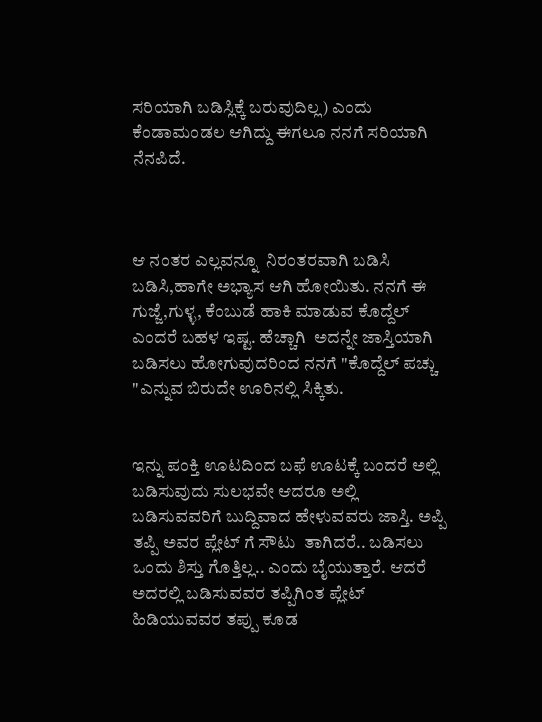ಸರಿಯಾಗಿ ಬಡಿಸ್ಲಿಕ್ಕೆ ಬರುವುದಿಲ್ಲ) ಎಂದು ಕೆಂಡಾಮಂಡಲ ಆಗಿದ್ದು ಈಗಲೂ ನನಗೆ ಸರಿಯಾಗಿ ನೆನಪಿದೆ.



ಆ ನಂತರ ಎಲ್ಲವನ್ನೂ  ನಿರಂತರವಾಗಿ ಬಡಿಸಿ ಬಡಿಸಿ,ಹಾಗೇ ಅಭ್ಯಾಸ ಆಗಿ ಹೋಯಿತು. ನನಗೆ ಈ ಗುಜ್ಜೆ,ಗುಳ್ಳ, ಕೆಂಬುಡೆ ಹಾಕಿ ಮಾಡುವ ಕೊದ್ದೆಲ್ ಎಂದರೆ ಬಹಳ ಇಷ್ಟ. ಹೆಚ್ಚಾಗಿ  ಅದನ್ನೇ ಜಾಸ್ತಿಯಾಗಿ ಬಡಿಸಲು ಹೋಗುವುದರಿಂದ ನನಗೆ "ಕೊದ್ದೆಲ್ ಪಚ್ಚು "ಎನ್ನುವ ಬಿರುದೇ ಊರಿನಲ್ಲಿ ಸಿಕ್ಕಿತು.


ಇನ್ನು ಪಂಕ್ತಿ ಊಟದಿಂದ ಬಫೆ ಊಟಕ್ಕೆ ಬಂದರೆ ಅಲ್ಲಿ ಬಡಿಸುವುದು ಸುಲಭವೇ ಆದರೂ ಅಲ್ಲಿ ಬಡಿಸುವವರಿಗೆ ಬುದ್ದಿವಾದ ಹೇಳುವವರು ಜಾಸ್ತಿ. ಅಪ್ಪಿ ತಪ್ಪಿ ಅವರ ಪ್ಲೇಟ್ ಗೆ ಸೌಟು  ತಾಗಿದರೆ.. ಬಡಿಸಲು ಒಂದು ಶಿಸ್ತು ಗೊತ್ತಿಲ್ಲ.. ಎಂದು ಬೈಯುತ್ತಾರೆ. ಆದರೆ ಅದರಲ್ಲಿ ಬಡಿಸುವವರ ತಪ್ಪಿಗಿಂತ ಪ್ಲೇಟ್ ಹಿಡಿಯುವವರ ತಪ್ಪು ಕೂಡ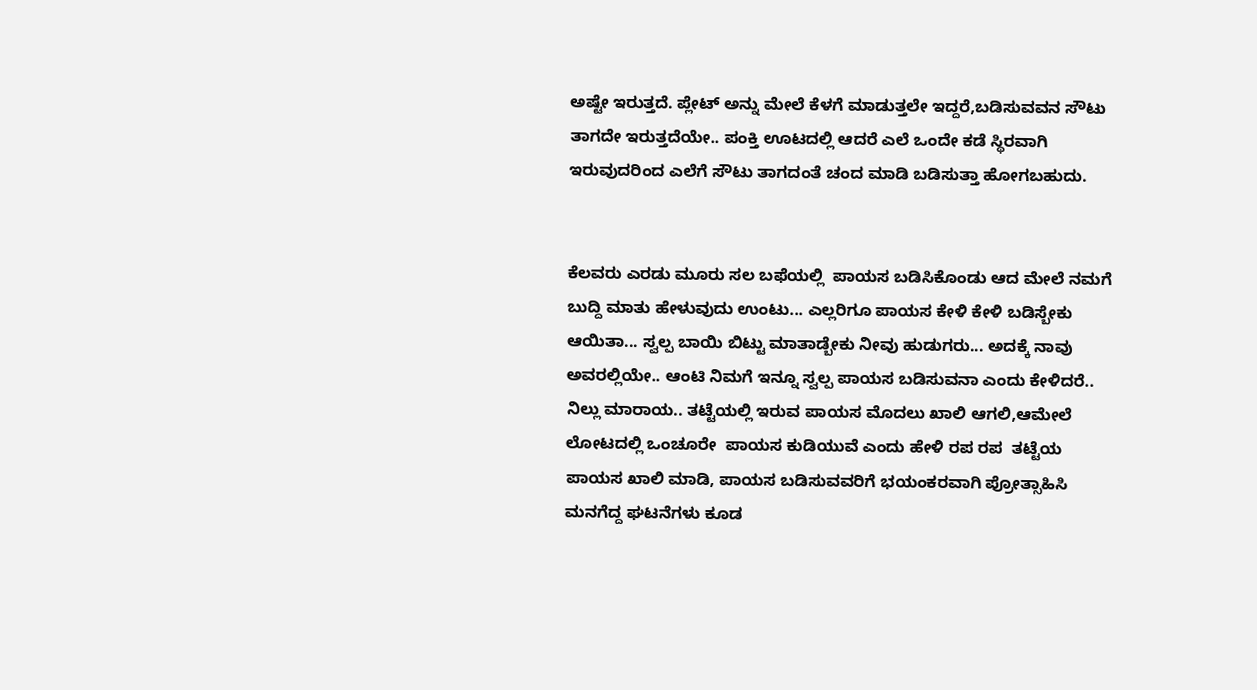ಅಷ್ಟೇ ಇರುತ್ತದೆ. ಪ್ಲೇಟ್ ಅನ್ನು ಮೇಲೆ ಕೆಳಗೆ ಮಾಡುತ್ತಲೇ ಇದ್ದರೆ,ಬಡಿಸುವವನ ಸೌಟು ತಾಗದೇ ಇರುತ್ತದೆಯೇ.. ಪಂಕ್ತಿ ಊಟದಲ್ಲಿ ಆದರೆ ಎಲೆ ಒಂದೇ ಕಡೆ ಸ್ಥಿರವಾಗಿ ಇರುವುದರಿಂದ ಎಲೆಗೆ ಸೌಟು ತಾಗದಂತೆ ಚಂದ ಮಾಡಿ ಬಡಿಸುತ್ತಾ ಹೋಗಬಹುದು.


ಕೆಲವರು ಎರಡು ಮೂರು ಸಲ ಬಫೆಯಲ್ಲಿ  ಪಾಯಸ ಬಡಿಸಿಕೊಂಡು ಆದ ಮೇಲೆ ನಮಗೆ ಬುದ್ದಿ ಮಾತು ಹೇಳುವುದು ಉಂಟು... ಎಲ್ಲರಿಗೂ ಪಾಯಸ ಕೇಳಿ ಕೇಳಿ ಬಡಿಸ್ಬೇಕು ಆಯಿತಾ... ಸ್ವಲ್ಪ ಬಾಯಿ ಬಿಟ್ಟು ಮಾತಾಡ್ಬೇಕು ನೀವು ಹುಡುಗರು... ಅದಕ್ಕೆ ನಾವು ಅವರಲ್ಲಿಯೇ.. ಆಂಟಿ ನಿಮಗೆ ಇನ್ನೂ ಸ್ವಲ್ಪ ಪಾಯಸ ಬಡಿಸುವನಾ ಎಂದು ಕೇಳಿದರೆ.. ನಿಲ್ಲು ಮಾರಾಯ.. ತಟ್ಟೆಯಲ್ಲಿ ಇರುವ ಪಾಯಸ ಮೊದಲು ಖಾಲಿ ಆಗಲಿ,ಆಮೇಲೆ ಲೋಟದಲ್ಲಿ ಒಂಚೂರೇ  ಪಾಯಸ ಕುಡಿಯುವೆ ಎಂದು ಹೇಳಿ ರಪ ರಪ  ತಟ್ಟೆಯ ಪಾಯಸ ಖಾಲಿ ಮಾಡಿ, ಪಾಯಸ ಬಡಿಸುವವರಿಗೆ ಭಯಂಕರವಾಗಿ ಪ್ರೋತ್ಸಾಹಿಸಿ ಮನಗೆದ್ದ ಘಟನೆಗಳು ಕೂಡ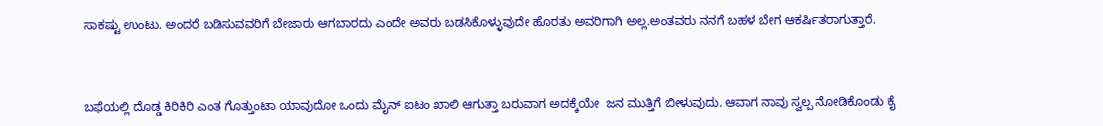ಸಾಕಷ್ಟು ಉಂಟು. ಅಂದರೆ ಬಡಿಸುವವರಿಗೆ ಬೇಜಾರು ಆಗಬಾರದು ಎಂದೇ ಅವರು ಬಡಸಿಕೊಳ್ಳುವುದೇ ಹೊರತು ಅವರಿಗಾಗಿ ಅಲ್ಲ.ಅಂತವರು ನನಗೆ ಬಹಳ ಬೇಗ ಆಕರ್ಷಿತರಾಗುತ್ತಾರೆ.



ಬಫೆಯಲ್ಲಿ ದೊಡ್ಡ ಕಿರಿಕಿರಿ ಎಂತ ಗೊತ್ತುಂಟಾ ಯಾವುದೋ ಒಂದು ಮೈನ್ ಐಟಂ ಖಾಲಿ ಆಗುತ್ತಾ ಬರುವಾಗ ಅದಕ್ಕೆಯೇ  ಜನ ಮುತ್ತಿಗೆ ಬೀಳುವುದು. ಆವಾಗ ನಾವು ಸ್ವಲ್ಪ ನೋಡಿಕೊಂಡು ಕೈ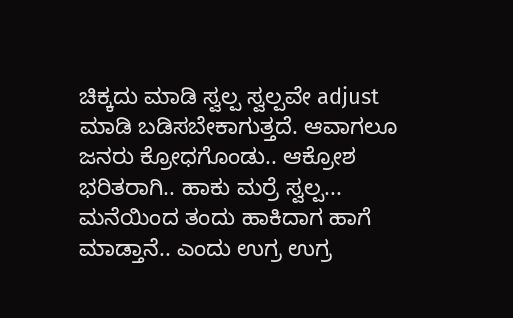ಚಿಕ್ಕದು ಮಾಡಿ ಸ್ವಲ್ಪ ಸ್ವಲ್ಪವೇ adjust ಮಾಡಿ ಬಡಿಸಬೇಕಾಗುತ್ತದೆ. ಆವಾಗಲೂ ಜನರು ಕ್ರೋಧಗೊಂಡು.. ಆಕ್ರೋಶ ಭರಿತರಾಗಿ.. ಹಾಕು ಮರ್ರೆ ಸ್ವಲ್ಪ... ಮನೆಯಿಂದ ತಂದು ಹಾಕಿದಾಗ ಹಾಗೆ ಮಾಡ್ತಾನೆ.. ಎಂದು ಉಗ್ರ ಉಗ್ರ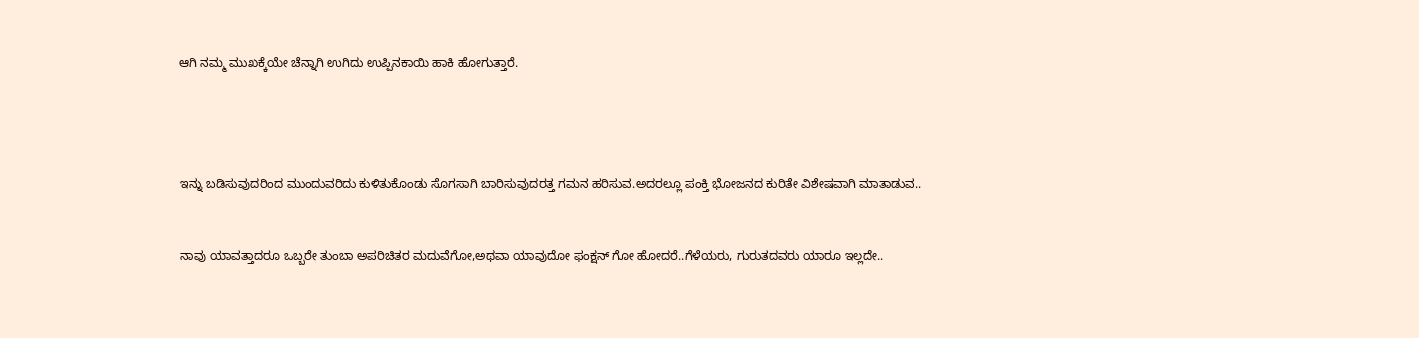ಆಗಿ ನಮ್ಮ ಮುಖಕ್ಕೆಯೇ ಚೆನ್ನಾಗಿ ಉಗಿದು ಉಪ್ಪಿನಕಾಯಿ ಹಾಕಿ ಹೋಗುತ್ತಾರೆ.




ಇನ್ನು ಬಡಿಸುವುದರಿಂದ ಮುಂದುವರಿದು ಕುಳಿತುಕೊಂಡು ಸೊಗಸಾಗಿ ಬಾರಿಸುವುದರತ್ತ ಗಮನ ಹರಿಸುವ.ಅದರಲ್ಲೂ ಪಂಕ್ತಿ ಭೋಜನದ ಕುರಿತೇ ವಿಶೇಷವಾಗಿ ಮಾತಾಡುವ..


ನಾವು ಯಾವತ್ತಾದರೂ ಒಬ್ಬರೇ ತುಂಬಾ ಅಪರಿಚಿತರ ಮದುವೆಗೋ,ಅಥವಾ ಯಾವುದೋ ಫಂಕ್ಷನ್ ಗೋ ಹೋದರೆ..ಗೆಳೆಯರು, ಗುರುತದವರು ಯಾರೂ ಇಲ್ಲದೇ..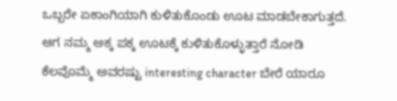ಒಬ್ಬರೇ ಏಕಾಂಗಿಯಾಗಿ ಕುಳಿತುಕೊಂಡು ಊಟ ಮಾಡಬೇಕಾಗುತ್ತದೆ. ಆಗ ನಮ್ಮ ಅಕ್ಕ ಪಕ್ಕ ಊಟಕ್ಕೆ ಕುಳಿತುಕೊಳ್ಳುತ್ತಾರೆ ನೋಡಿ ಕೆಲವೊಮ್ಮೆ ಅವರಷ್ಟು interesting character ಬೇರೆ ಯಾರೂ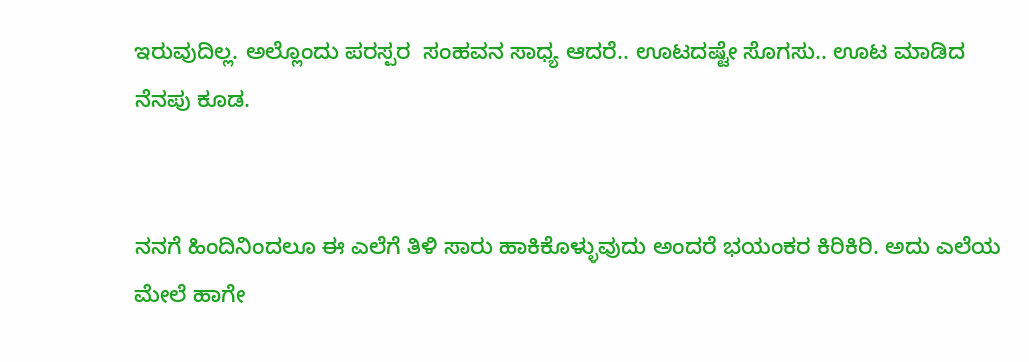ಇರುವುದಿಲ್ಲ. ಅಲ್ಲೊಂದು ಪರಸ್ಪರ  ಸಂಹವನ ಸಾಧ್ಯ ಆದರೆ.. ಊಟದಷ್ಟೇ ಸೊಗಸು.. ಊಟ ಮಾಡಿದ ನೆನಪು ಕೂಡ.


ನನಗೆ ಹಿಂದಿನಿಂದಲೂ ಈ ಎಲೆಗೆ ತಿಳಿ ಸಾರು ಹಾಕಿಕೊಳ್ಳುವುದು ಅಂದರೆ ಭಯಂಕರ ಕಿರಿಕಿರಿ. ಅದು ಎಲೆಯ ಮೇಲೆ ಹಾಗೇ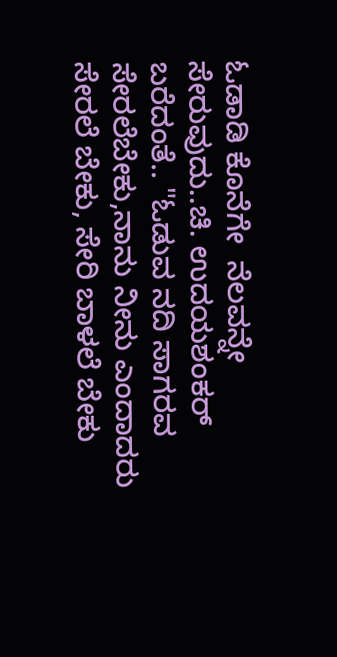ಓಡಾಡಿ ಕೊನೆಗೇ  ನೆಲವನ್ನೇ ಸೇರುವುದು..ಚಿ. ಉದಯಶಂಕರ್ ಬರೆದಂತೆ.. "ಓಡುವ ನದಿ ಸಾಗರವ ಸೇರಲೆಬೇಕು,ನಾನು ನೀನು ಎಂದಾದರು ಸೇರಲೆ ಬೇಕು, ಸೇರಿ ಬಾಳಲೆ ಬೇಕು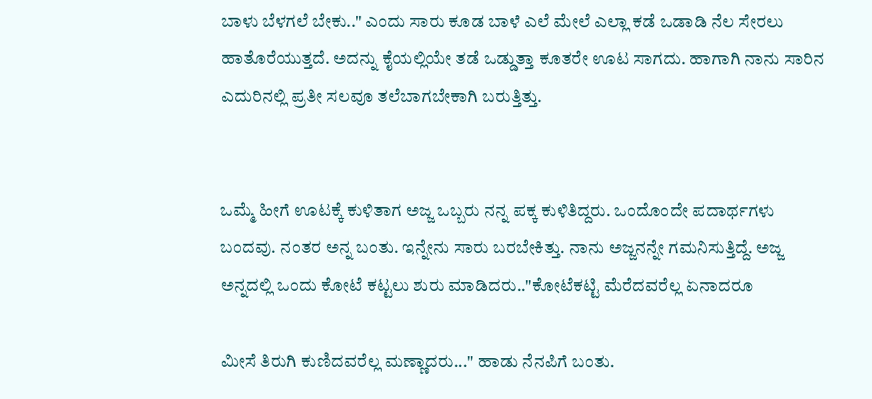ಬಾಳು ಬೆಳಗಲೆ ಬೇಕು.." ಎಂದು ಸಾರು ಕೂಡ ಬಾಳೆ ಎಲೆ ಮೇಲೆ ಎಲ್ಲಾ ಕಡೆ ಒಡಾಡಿ ನೆಲ ಸೇರಲು ಹಾತೊರೆಯುತ್ತದೆ. ಅದನ್ನು ಕೈಯಲ್ಲಿಯೇ ತಡೆ ಒಡ್ಡುತ್ತಾ ಕೂತರೇ ಊಟ ಸಾಗದು. ಹಾಗಾಗಿ ನಾನು ಸಾರಿನ ಎದುರಿನಲ್ಲಿ ಪ್ರತೀ ಸಲವೂ ತಲೆಬಾಗಬೇಕಾಗಿ ಬರುತ್ತಿತ್ತು.


ಒಮ್ಮೆ ಹೀಗೆ ಊಟಕ್ಕೆ ಕುಳಿತಾಗ ಅಜ್ಜ ಒಬ್ಬರು ನನ್ನ ಪಕ್ಕ ಕುಳಿತಿದ್ದರು. ಒಂದೊಂದೇ ಪದಾರ್ಥಗಳು ಬಂದವು. ನಂತರ ಅನ್ನ ಬಂತು. ಇನ್ನೇನು ಸಾರು ಬರಬೇಕಿತ್ತು. ನಾನು ಅಜ್ಜನನ್ನೇ ಗಮನಿಸುತ್ತಿದ್ದೆ. ಅಜ್ಜ ಅನ್ನದಲ್ಲಿ ಒಂದು ಕೋಟೆ ಕಟ್ಟಲು ಶುರು ಮಾಡಿದರು.."ಕೋಟೆಕಟ್ಟಿ ಮೆರೆದವರೆಲ್ಲ ಏನಾದರೂ

ಮೀಸೆ ತಿರುಗಿ ಕುಣಿದವರೆಲ್ಲ ಮಣ್ಣಾದರು..." ಹಾಡು ನೆನಪಿಗೆ ಬಂತು.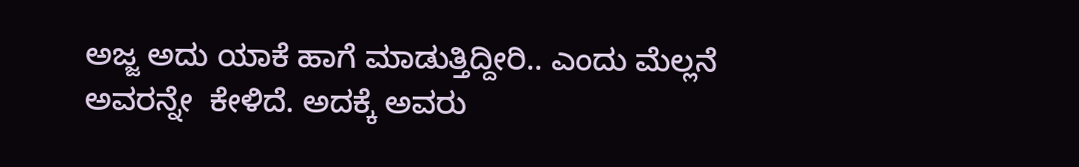ಅಜ್ಜ ಅದು ಯಾಕೆ ಹಾಗೆ ಮಾಡುತ್ತಿದ್ದೀರಿ.. ಎಂದು ಮೆಲ್ಲನೆ ಅವರನ್ನೇ  ಕೇಳಿದೆ. ಅದಕ್ಕೆ ಅವರು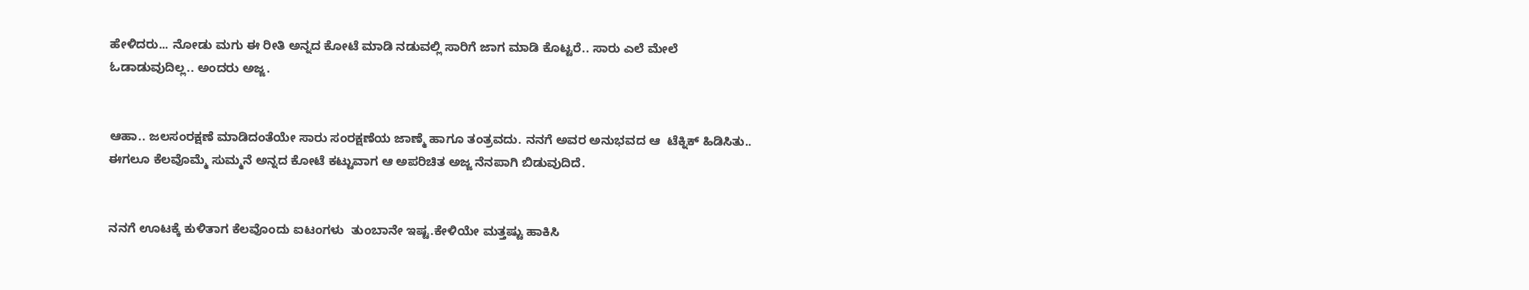ಹೇಳಿದರು... ನೋಡು ಮಗು ಈ ರೀತಿ ಅನ್ನದ ಕೋಟೆ ಮಾಡಿ ನಡುವಲ್ಲಿ ಸಾರಿಗೆ ಜಾಗ ಮಾಡಿ ಕೊಟ್ಟರೆ.. ಸಾರು ಎಲೆ ಮೇಲೆ ಓಡಾಡುವುದಿಲ್ಲ.. ಅಂದರು ಅಜ್ಜ.


ಆಹಾ.. ಜಲಸಂರಕ್ಷಣೆ ಮಾಡಿದಂತೆಯೇ ಸಾರು ಸಂರಕ್ಷಣೆಯ ಜಾಣ್ಮೆ ಹಾಗೂ ತಂತ್ರವದು. ನನಗೆ ಅವರ ಅನುಭವದ ಆ  ಟೆಕ್ನಿಕ್ ಹಿಡಿಸಿತು.. ಈಗಲೂ ಕೆಲವೊಮ್ಮೆ ಸುಮ್ಮನೆ ಅನ್ನದ ಕೋಟೆ ಕಟ್ಟುವಾಗ ಆ ಅಪರಿಚಿತ ಅಜ್ಜ ನೆನಪಾಗಿ ಬಿಡುವುದಿದೆ.


ನನಗೆ ಊಟಕ್ಕೆ ಕುಳಿತಾಗ ಕೆಲವೊಂದು ಐಟಂಗಳು  ತುಂಬಾನೇ ಇಷ್ಟ.ಕೇಳಿಯೇ ಮತ್ತಷ್ಟು ಹಾಕಿಸಿ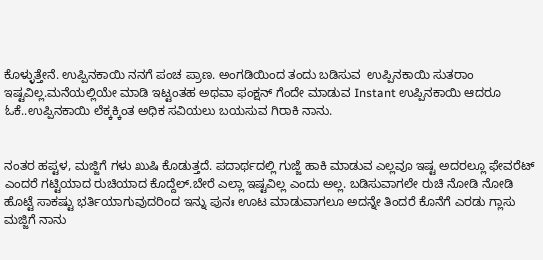ಕೊಳ್ಳುತ್ತೇನೆ. ಉಪ್ಪಿನಕಾಯಿ ನನಗೆ ಪಂಚ ಪ್ರಾಣ. ಅಂಗಡಿಯಿಂದ ತಂದು ಬಡಿಸುವ  ಉಪ್ಪಿನಕಾಯಿ ಸುತರಾಂ ಇಷ್ಟವಿಲ್ಲ.ಮನೆಯಲ್ಲಿಯೇ ಮಾಡಿ ಇಟ್ಟಂತಹ ಅಥವಾ ಫಂಕ್ಷನ್ ಗೆಂದೇ ಮಾಡುವ Instant ಉಪ್ಪಿನಕಾಯಿ ಆದರೂ ಓಕೆ..ಉಪ್ಪಿನಕಾಯಿ ಲೆಕ್ಕಕ್ಕಿಂತ ಅಧಿಕ ಸವಿಯಲು ಬಯಸುವ ಗಿರಾಕಿ ನಾನು.


ನಂತರ ಹಪ್ಟಳ, ಮಜ್ಜಿಗೆ ಗಳು ಖುಷಿ ಕೊಡುತ್ತದೆ. ಪದಾರ್ಥದಲ್ಲಿ ಗುಜ್ಜೆ ಹಾಕಿ ಮಾಡುವ ಎಲ್ಲವೂ ಇಷ್ಟ ಅದರಲ್ಲೂ ಫೇವರೆಟ್ ಎಂದರೆ ಗಟ್ಟಿಯಾದ ರುಚಿಯಾದ ಕೊದ್ದೆಲ್.ಬೇರೆ ಎಲ್ಲಾ ಇಷ್ಟವಿಲ್ಲ ಎಂದು ಅಲ್ಲ. ಬಡಿಸುವಾಗಲೇ ರುಚಿ ನೋಡಿ ನೋಡಿ ಹೊಟ್ಟೆ ಸಾಕಷ್ಟು ಭರ್ತಿಯಾಗುವುದರಿಂದ ಇನ್ನು ಪುನಃ ಊಟ ಮಾಡುವಾಗಲೂ ಅದನ್ನೇ ತಿಂದರೆ ಕೊನೆಗೆ ಎರಡು ಗ್ಲಾಸು ಮಜ್ಜಿಗೆ ನಾನು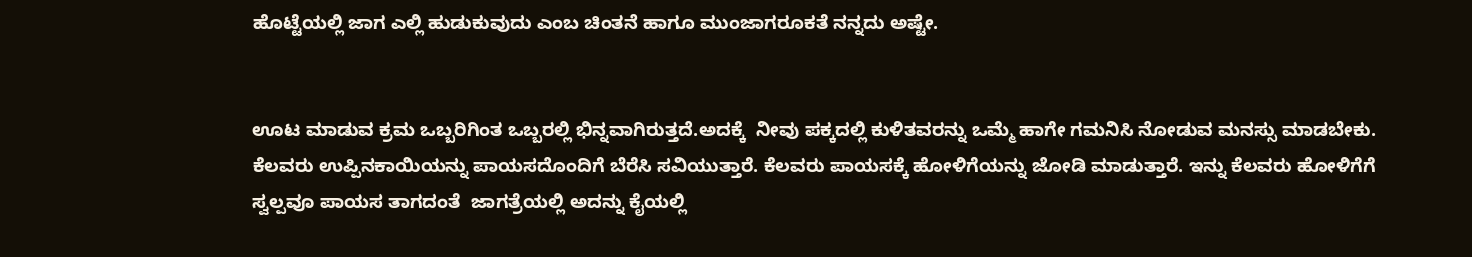ಹೊಟ್ಟೆಯಲ್ಲಿ ಜಾಗ ಎಲ್ಲಿ ಹುಡುಕುವುದು ಎಂಬ ಚಿಂತನೆ ಹಾಗೂ ಮುಂಜಾಗರೂಕತೆ ನನ್ನದು ಅಷ್ಟೇ.


ಊಟ ಮಾಡುವ ಕ್ರಮ ಒಬ್ಬರಿಗಿಂತ ಒಬ್ಬರಲ್ಲಿ ಭಿನ್ನವಾಗಿರುತ್ತದೆ.ಅದಕ್ಕೆ  ನೀವು ಪಕ್ಕದಲ್ಲಿ ಕುಳಿತವರನ್ನು ಒಮ್ಮೆ ಹಾಗೇ ಗಮನಿಸಿ ನೋಡುವ ಮನಸ್ಸು ಮಾಡಬೇಕು. ಕೆಲವರು ಉಪ್ಪಿನಕಾಯಿಯನ್ನು ಪಾಯಸದೊಂದಿಗೆ ಬೆರೆಸಿ ಸವಿಯುತ್ತಾರೆ. ಕೆಲವರು ಪಾಯಸಕ್ಕೆ ಹೋಳಿಗೆಯನ್ನು ಜೋಡಿ ಮಾಡುತ್ತಾರೆ. ಇನ್ನು ಕೆಲವರು ಹೋಳಿಗೆಗೆ ಸ್ವಲ್ಪವೂ ಪಾಯಸ ತಾಗದಂತೆ  ಜಾಗತ್ರೆಯಲ್ಲಿ ಅದನ್ನು ಕೈಯಲ್ಲಿ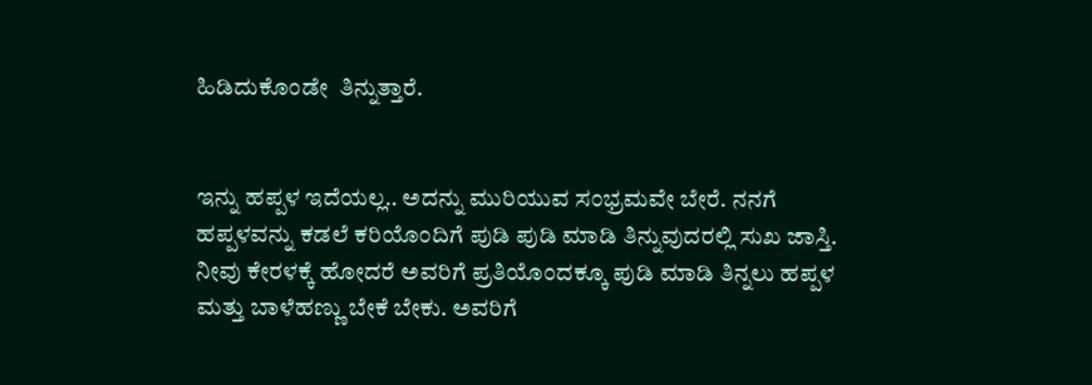ಹಿಡಿದುಕೊಂಡೇ  ತಿನ್ನುತ್ತಾರೆ.


ಇನ್ನು ಹಪ್ಪಳ ಇದೆಯಲ್ಲ.. ಅದನ್ನು ಮುರಿಯುವ ಸಂಭ್ರಮವೇ ಬೇರೆ. ನನಗೆ ಹಪ್ಪಳವನ್ನು ಕಡಲೆ ಕರಿಯೊಂದಿಗೆ ಪುಡಿ ಪುಡಿ ಮಾಡಿ ತಿನ್ನುವುದರಲ್ಲಿ ಸುಖ ಜಾಸ್ತಿ. ನೀವು ಕೇರಳಕ್ಕೆ ಹೋದರೆ ಅವರಿಗೆ ಪ್ರತಿಯೊಂದಕ್ಕೂ ಪುಡಿ ಮಾಡಿ ತಿನ್ನಲು ಹಪ್ಪಳ ಮತ್ತು ಬಾಳೆಹಣ್ಣು ಬೇಕೆ ಬೇಕು. ಅವರಿಗೆ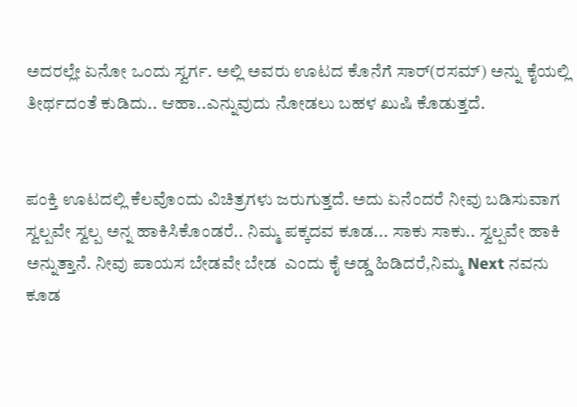ಅದರಲ್ಲೇ ಏನೋ ಒಂದು ಸ್ವರ್ಗ. ಅಲ್ಲಿ ಅವರು ಊಟದ ಕೊನೆಗೆ ಸಾರ್(ರಸಮ್) ಅನ್ನು ಕೈಯಲ್ಲಿ ತೀರ್ಥದಂತೆ ಕುಡಿದು.. ಆಹಾ..ಎನ್ನುವುದು ನೋಡಲು ಬಹಳ ಖುಷಿ ಕೊಡುತ್ತದೆ.


ಪಂಕ್ತಿ ಊಟದಲ್ಲಿ ಕೆಲವೊಂದು ವಿಚಿತ್ರಗಳು ಜರುಗುತ್ತದೆ. ಅದು ಏನೆಂದರೆ ನೀವು ಬಡಿಸುವಾಗ ಸ್ವಲ್ಪವೇ ಸ್ವಲ್ಪ ಅನ್ನ ಹಾಕಿಸಿಕೊಂಡರೆ.. ನಿಮ್ಮ ಪಕ್ಕದವ ಕೂಡ... ಸಾಕು ಸಾಕು.. ಸ್ವಲ್ಪವೇ ಹಾಕಿ ಅನ್ನುತ್ತಾನೆ. ನೀವು ಪಾಯಸ ಬೇಡವೇ ಬೇಡ  ಎಂದು ಕೈ ಅಡ್ಡ ಹಿಡಿದರೆ,ನಿಮ್ಮ Next ನವನು ಕೂಡ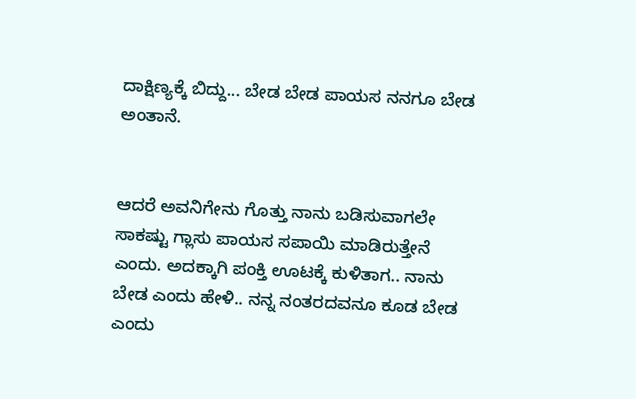ದಾಕ್ಷಿಣ್ಯಕ್ಕೆ ಬಿದ್ದು... ಬೇಡ ಬೇಡ ಪಾಯಸ ನನಗೂ ಬೇಡ ಅಂತಾನೆ.


ಆದರೆ ಅವನಿಗೇನು ಗೊತ್ತು ನಾನು ಬಡಿಸುವಾಗಲೇ ಸಾಕಷ್ಟು ಗ್ಲಾಸು ಪಾಯಸ ಸಪಾಯಿ ಮಾಡಿರುತ್ತೇನೆ ಎಂದು. ಅದಕ್ಕಾಗಿ ಪಂಕ್ತಿ ಊಟಕ್ಕೆ ಕುಳಿತಾಗ.. ನಾನು ಬೇಡ ಎಂದು ಹೇಳಿ.. ನನ್ನ ನಂತರದವನೂ ಕೂಡ ಬೇಡ ಎಂದು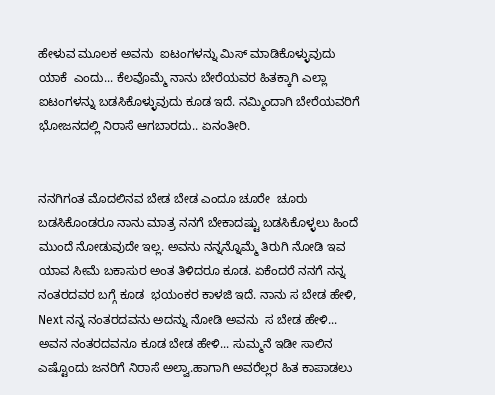ಹೇಳುವ ಮೂಲಕ ಅವನು  ಐಟಂಗಳನ್ನು ಮಿಸ್ ಮಾಡಿಕೊಳ್ಳುವುದು ಯಾಕೆ  ಎಂದು... ಕೆಲವೊಮ್ಮೆ ನಾನು ಬೇರೆಯವರ ಹಿತಕ್ಕಾಗಿ ಎಲ್ಲಾ ಐಟಂಗಳನ್ನು ಬಡಸಿಕೊಳ್ಳುವುದು ಕೂಡ ಇದೆ. ನಮ್ಮಿಂದಾಗಿ ಬೇರೆಯವರಿಗೆ ಭೋಜನದಲ್ಲಿ ನಿರಾಸೆ ಆಗಬಾರದು.. ಏನಂತೀರಿ.


ನನಗಿಗಂತ ಮೊದಲಿನವ ಬೇಡ ಬೇಡ ಎಂದೂ ಚೂರೇ  ಚೂರು ಬಡಸಿಕೊಂಡರೂ ನಾನು ಮಾತ್ರ ನನಗೆ ಬೇಕಾದಷ್ಟು ಬಡಸಿಕೊಳ್ಳಲು ಹಿಂದೆ ಮುಂದೆ ನೋಡುವುದೇ ಇಲ್ಲ. ಅವನು ನನ್ನನ್ನೊಮ್ಮೆ ತಿರುಗಿ ನೋಡಿ ಇವ ಯಾವ ಸೀಮೆ ಬಕಾಸುರ ಅಂತ ತಿಳಿದರೂ ಕೂಡ. ಏಕೆಂದರೆ ನನಗೆ ನನ್ನ ನಂತರದವರ ಬಗ್ಗೆ ಕೂಡ  ಭಯಂಕರ ಕಾಳಜಿ ಇದೆ. ನಾನು ಸ ಬೇಡ ಹೇಳಿ, Next ನನ್ನ ನಂತರದವನು ಅದನ್ನು ನೋಡಿ ಅವನು  ಸ ಬೇಡ ಹೇಳಿ... ಅವನ ನಂತರದವನೂ ಕೂಡ ಬೇಡ ಹೇಳಿ... ಸುಮ್ಮನೆ ಇಡೀ ಸಾಲಿನ ಎಷ್ಟೊಂದು ಜನರಿಗೆ ನಿರಾಸೆ ಅಲ್ವಾ.ಹಾಗಾಗಿ ಅವರೆಲ್ಲರ ಹಿತ ಕಾಪಾಡಲು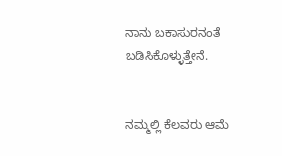ನಾನು ಬಕಾಸುರನಂತೆ ಬಡಿಸಿಕೊಳ್ಳುತ್ತೇನೆ.


ನಮ್ಮಲ್ಲಿ ಕೆಲವರು ಆಮೆ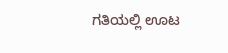ಗತಿಯಲ್ಲಿ ಊಟ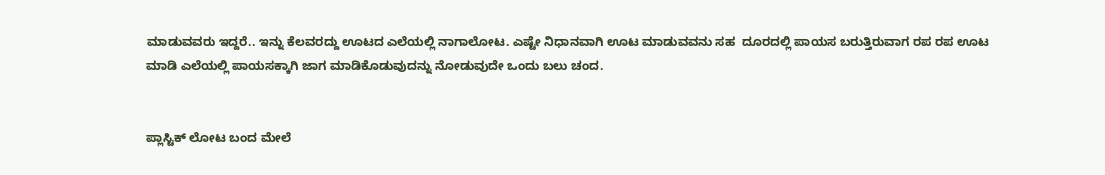ಮಾಡುವವರು ಇದ್ದರೆ.. ಇನ್ನು ಕೆಲವರದ್ದು ಊಟದ ಎಲೆಯಲ್ಲಿ ನಾಗಾಲೋಟ. ಎಷ್ಟೇ ನಿಧಾನವಾಗಿ ಊಟ ಮಾಡುವವನು ಸಹ  ದೂರದಲ್ಲಿ ಪಾಯಸ ಬರುತ್ತಿರುವಾಗ ರಪ ರಪ ಊಟ ಮಾಡಿ ಎಲೆಯಲ್ಲಿ ಪಾಯಸಕ್ಕಾಗಿ ಜಾಗ ಮಾಡಿಕೊಡುವುದನ್ನು ನೋಡುವುದೇ ಒಂದು ಬಲು ಚಂದ.


ಪ್ಲಾಸ್ಟಿಕ್ ಲೋಟ ಬಂದ ಮೇಲೆ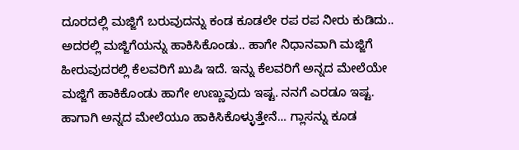ದೂರದಲ್ಲಿ ಮಜ್ಜಿಗೆ ಬರುವುದನ್ನು ಕಂಡ ಕೂಡಲೇ ರಪ ರಪ ನೀರು ಕುಡಿದು.. ಅದರಲ್ಲಿ ಮಜ್ಜಿಗೆಯನ್ನು ಹಾಕಿಸಿಕೊಂಡು.. ಹಾಗೇ ನಿಧಾನವಾಗಿ ಮಜ್ಜಿಗೆ ಹೀರುವುದರಲ್ಲಿ ಕೆಲವರಿಗೆ ಖುಷಿ ಇದೆ. ಇನ್ನು ಕೆಲವರಿಗೆ ಅನ್ನದ ಮೇಲೆಯೇ ಮಜ್ಜಿಗೆ ಹಾಕಿಕೊಂಡು ಹಾಗೇ ಉಣ್ಣುವುದು ಇಷ್ಟ. ನನಗೆ ಎರಡೂ ಇಷ್ಟ. ಹಾಗಾಗಿ ಅನ್ನದ ಮೇಲೆಯೂ ಹಾಕಿಸಿಕೊಳ್ಳುತ್ತೇನೆ... ಗ್ಲಾಸನ್ನು ಕೂಡ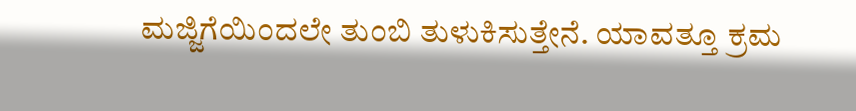ಮಜ್ಜಿಗೆಯಿಂದಲೇ ತುಂಬಿ ತುಳುಕಿಸುತ್ತೇನೆ. ಯಾವತ್ತೂ ಕ್ರಮ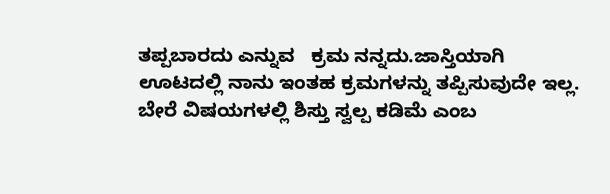ತಪ್ಪಬಾರದು ಎನ್ನುವ   ಕ್ರಮ ನನ್ನದು.ಜಾಸ್ತಿಯಾಗಿ ಊಟದಲ್ಲಿ ನಾನು ಇಂತಹ ಕ್ರಮಗಳನ್ನು ತಪ್ಪಿಸುವುದೇ ಇಲ್ಲ. ಬೇರೆ ವಿಷಯಗಳಲ್ಲಿ ಶಿಸ್ತು ಸ್ವಲ್ಪ ಕಡಿಮೆ ಎಂಬ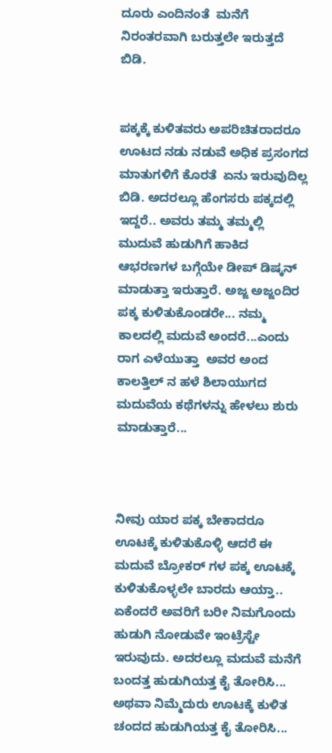ದೂರು ಎಂದಿನಂತೆ  ಮನೆಗೆ ನಿರಂತರವಾಗಿ ಬರುತ್ತಲೇ ಇರುತ್ತದೆ  ಬಿಡಿ.


ಪಕ್ಕಕ್ಕೆ ಕುಳಿತವರು ಅಪರಿಚಿತರಾದರೂ ಊಟದ ನಡು ನಡುವೆ ಅಧಿಕ ಪ್ರಸಂಗದ ಮಾತುಗಳಿಗೆ ಕೊರತೆ  ಏನು ಇರುವುದಿಲ್ಲ ಬಿಡಿ. ಅದರಲ್ಲೂ ಹೆಂಗಸರು ಪಕ್ಕದಲ್ಲಿ ಇದ್ದರೆ.. ಅವರು ತಮ್ಮ ತಮ್ಮಲ್ಲಿ ಮುದುವೆ ಹುಡುಗಿಗೆ ಹಾಕಿದ ಆಭರಣಗಳ ಬಗ್ಗೆಯೇ ಡೀಪ್ ಡಿಷ್ಕನ್ ಮಾಡುತ್ತಾ ಇರುತ್ತಾರೆ. ಅಜ್ಜ ಅಜ್ಜಂದಿರ ಪಕ್ಕ ಕುಳಿತುಕೊಂಡರೇ... ನಮ್ಮ ಕಾಲದಲ್ಲಿ ಮದುವೆ ಅಂದರೆ...ಎಂದು ರಾಗ ಎಳೆಯುತ್ತಾ  ಅವರ ಅಂದ ಕಾಲತ್ತಿಲ್ ನ ಹಳೆ ಶಿಲಾಯುಗದ ಮದುವೆಯ ಕಥೆಗಳನ್ನು ಹೇಳಲು ಶುರು ಮಾಡುತ್ತಾರೆ...



ನೀವು ಯಾರ ಪಕ್ಕ ಬೇಕಾದರೂ ಊಟಕ್ಕೆ ಕುಳಿತುಕೊಳ್ಳಿ ಆದರೆ ಈ ಮದುವೆ ಬ್ರೋಕರ್ ಗಳ ಪಕ್ಕ ಊಟಕ್ಕೆ ಕುಳಿತುಕೊಳ್ಳಲೇ ಬಾರದು ಆಯ್ತಾ.. ಏಕೆಂದರೆ ಅವರಿಗೆ ಬರೀ ನಿಮಗೊಂದು ಹುಡುಗಿ ನೋಡುವೇ ಇಂಟ್ರೆಸ್ಟೇ ಇರುವುದು. ಅದರಲ್ಲೂ ಮದುವೆ ಮನೆಗೆ ಬಂದತ್ತ ಹುಡುಗಿಯತ್ತ ಕೈ ತೋರಿಸಿ... ಅಥವಾ ನಿಮ್ಮೆದುರು ಊಟಕ್ಕೆ ಕುಳಿತ ಚಂದದ ಹುಡುಗಿಯತ್ತ ಕೈ ತೋರಿಸಿ...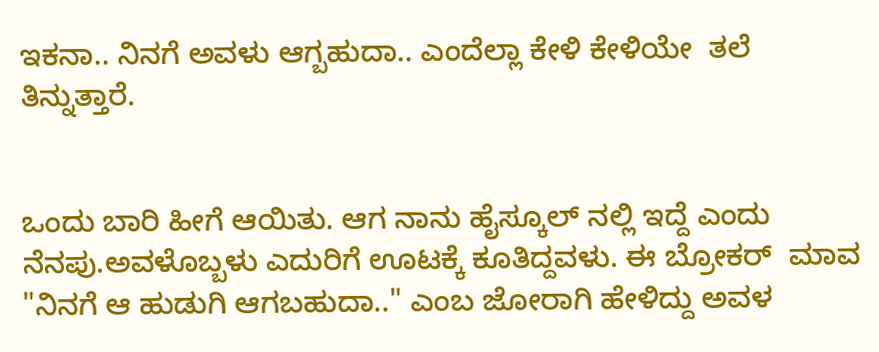ಇಕನಾ.. ನಿನಗೆ ಅವಳು ಆಗ್ಬಹುದಾ.. ಎಂದೆಲ್ಲಾ ಕೇಳಿ ಕೇಳಿಯೇ  ತಲೆ ತಿನ್ನುತ್ತಾರೆ.


ಒಂದು ಬಾರಿ ಹೀಗೆ ಆಯಿತು. ಆಗ ನಾನು ಹೈಸ್ಕೂಲ್ ನಲ್ಲಿ ಇದ್ದೆ ಎಂದು ನೆನಪು.ಅವಳೊಬ್ಬಳು ಎದುರಿಗೆ ಊಟಕ್ಕೆ ಕೂತಿದ್ದವಳು. ಈ ಬ್ರೋಕರ್  ಮಾವ  "ನಿನಗೆ ಆ ಹುಡುಗಿ ಆಗಬಹುದಾ.." ಎಂಬ ಜೋರಾಗಿ ಹೇಳಿದ್ದು ಅವಳ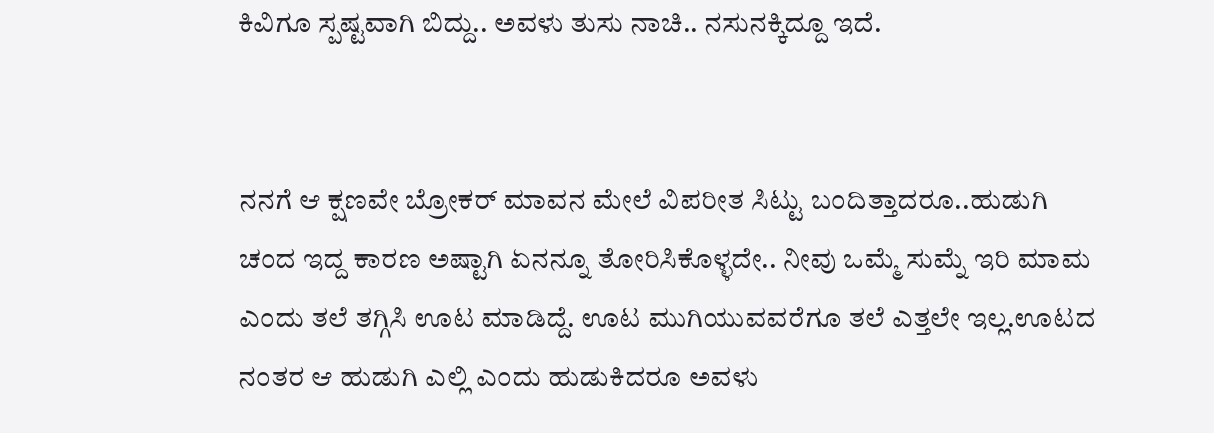ಕಿವಿಗೂ ಸ್ಪಷ್ಟವಾಗಿ ಬಿದ್ದು.. ಅವಳು ತುಸು ನಾಚಿ.. ನಸುನಕ್ಕಿದ್ದೂ ಇದೆ.


ನನಗೆ ಆ ಕ್ಷಣವೇ ಬ್ರೋಕರ್ ಮಾವನ ಮೇಲೆ ವಿಪರೀತ ಸಿಟ್ಟು ಬಂದಿತ್ತಾದರೂ..ಹುಡುಗಿ ಚಂದ ಇದ್ದ ಕಾರಣ ಅಷ್ಟಾಗಿ ಏನನ್ನೂ ತೋರಿಸಿಕೊಳ್ಳದೇ.. ನೀವು ಒಮ್ಮೆ ಸುಮ್ನೆ ಇರಿ ಮಾಮ ಎಂದು ತಲೆ ತಗ್ಗಿಸಿ ಊಟ ಮಾಡಿದ್ದೆ. ಊಟ ಮುಗಿಯುವವರೆಗೂ ತಲೆ ಎತ್ತಲೇ ಇಲ್ಲ.ಊಟದ ನಂತರ ಆ ಹುಡುಗಿ ಎಲ್ಲಿ ಎಂದು ಹುಡುಕಿದರೂ ಅವಳು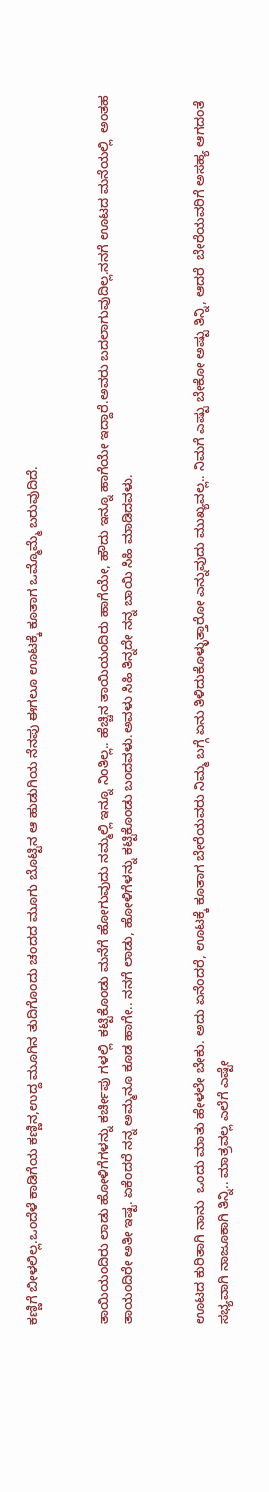ಕಣ್ಣಿಗೆ ಬೀಳಲಿಲ್ಲ.ಒಂದೆಳೆ ಕಾಡಿಗೆಯ ಕಣ್ಣಿನ,ಉದ್ದ ಮೂಗಿನ ತುದಿಗೊಂದು ಚಂದದ ಮೂಗು ಬೊಟ್ಟಿನ ಆ ಹುಡುಗಿಯ ನೆನಪು ಈಗಲೂ ಊಟಕ್ಕೆ ಕೂತಾಗ ಒಮ್ಮೊಮ್ಮೆ ಬರುವುದಿದೆ.


ತಾಯಿಯಂದಿರು ಲಾಡು ಹೋಳಿಗೆಗಳನ್ನು ಕರ್ಚೀಪು ಗಳಲ್ಲಿ  ಕಟ್ಟಿಕೊಂಡು ಮನೆಗೆ ಹೋಗುವುದು ನಮ್ಮಲ್ಲಿ ಇನ್ನೂ ನಿಂತಿಲ್ಲ.. ಹೆಚ್ಚಿನ ತಾಯಿಯಂದಿರು ಹಾಗೆಯೇ, ಹೌದು ಇನ್ನೂ ಹಾಗೆಯೇ ಇದ್ದಾರೆ.ಅವರು ಬದಲಾಗುವುದಿಲ್ಲ.ನನಗೆ ಊಟದ ಮನೆಯಲ್ಲಿ  ಅಂತಹ ತಾಯಂದಿರೇ ಅತೀ ಇಷ್ಟ. ಏಕೆಂದರೆ ನನ್ನ ಅಮ್ಮನೂ ಕೂಡ ಹಾಗೇ.. ನನಗೆ ಲಾಡು, ಹೋಳಿಗೆಳನ್ನು ಕಟ್ಟಿಕೊಂಡು ಬಂದವಳು.ಅವಳು ಸಿಹಿ ತಿನ್ನದೇ ನನ್ನ ಬಾಯಿ ಸಿಹಿ ಮಾಡಿದವಳು.


ಊಟದ ಕುರಿತಾಗಿ ನಾನು  ಒಂದು ಮಾತು ಹೇಳಲೇ ಬೇಕು. ಅದು ಏನೆಂದರೆ, ಊಟಕ್ಕೆ ಕೂತಾಗ ಬೇರೆಯವರು ನಿಮ್ಮ ಬಗ್ಗೆ ಏನು ತಿಳಿದುಕೊಳ್ಳುತ್ತಾರೋ ಎನ್ನುವುದು ಮುಖ್ಯವಲ್ಲ.. ನಿಮಗೆ ಎಷ್ಟು ಬೇಕೋ ಅಷ್ಟು ತಿನ್ನಿ, ಆದರೆ  ಬೇರೆಯವರಿಗೆ ಅಸಹ್ಯ ಆಗದಂತೆ ಸಭ್ಯವಾಗಿ ನಾಜೂಕಾಗಿ ತಿನ್ನಿ.. ಮಾತ್ರವಲ್ಲ ಎಲೆಗೆ ಎಷ್ಟೇ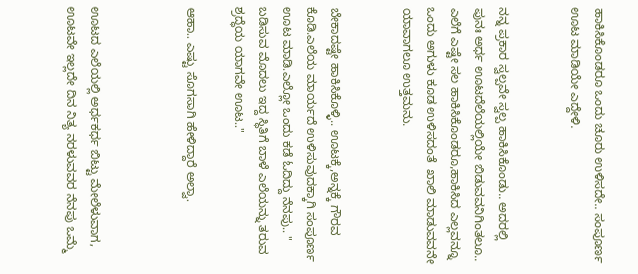ಹಾಕಿಸಿಕೊಂಡರೂ ಒಂದು ಚೂರು ಉಳಿಸದೇ.. ಸಂಪೂರ್ಣ ಊಟ ಮಾಡಿಯೇ ಎದ್ದೇಳಿ.


ನನ್ನ ಪ್ರಕಾರ ಸ್ವಲ್ಪವೇ ಸ್ವಲ್ಪ ಹಾಕಿಸಿಕೊಂಡು.. ಅದರಲ್ಲಿ ಪುನಃ ಅರ್ಧ ಊಟದೆಲೆಯಲ್ಲಿಯೇ ಬಿಡುವವನಿಗಿಂತಲೂ.. ಎಲೆಗೆ ಎಷ್ಟೇ ಸಲ ಹಾಕಿಸಿಕೊಂಡರೂ,ಹಾಕಿಸಿದ ಎಲ್ಲವನ್ನೂ ಒಂದು ಅಗುಳು ಕೂಡ ಉಳಿಸದಂತೆ  ಖಾಲಿ ಮಾಡುವವನೇ ಯಾವಾಗಲೂ ಉತ್ತಮನು.


ಬೇಕಾದಷ್ಟೇ ಹಾಕಿಸಿಕೊಳ್ಳಿ.. ಊಟಕ್ಕೆ,ಅನ್ನಕ್ಕೆ ಗೌರವ ಕೊಡಿ.ಎಲೆಯ ಮಾರ್ಯದೆ ಉಳಿಸುವುದಕ್ಕಾಗಿ ಸಂಪೂರ್ಣ ಊಟ ಮಾಡಿ.ಎಲ್ಲೋ ಒಂದು ಕಡೆ ಓದಿದ್ದು ನೆನಪು.. " ಬಡಿಸುವ ಮೊದಲು ಇದ್ದ ಸ್ಥಿತಿಗೆ ಬಾಳೆ ಎಲೆಯನ್ನು ತರುವ ಶ್ರದ್ಧೆಯ ಯಾಗವೇ ಊಟ.."

ಆಹಾ.. ಎಷ್ಟು ಸೊಗಸಾಗಿ ಹೇಳಿದ್ದಾರೆ ಅಲ್ವಾ.



ಊಟದ ಎಲೆಯಲ್ಲಿ ಅರ್ಧಕರ್ಧ ಬಿಟ್ಟು ಮೇಲೆಳುವಾಗ, ಊಟವೇ ಇಲ್ಲದೇ ದಿನ ನಿತ್ಯ ನರಳುವವರ ನೆನಪು ಒಮ್ಮೆ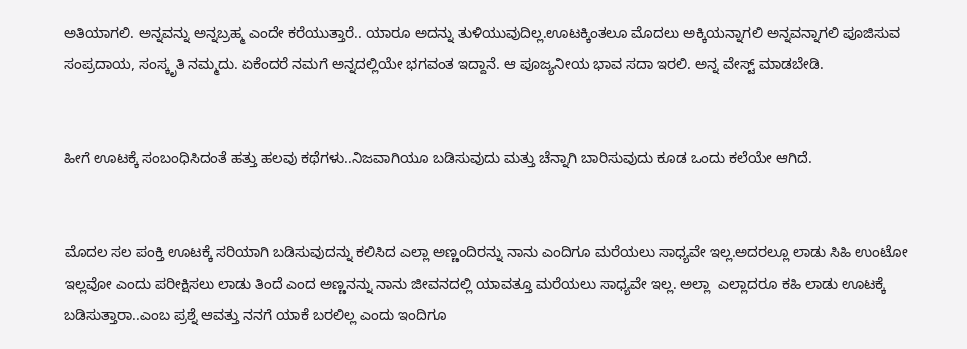ಅತಿಯಾಗಲಿ. ಅನ್ನವನ್ನು ಅನ್ನಬ್ರಹ್ಮ ಎಂದೇ ಕರೆಯುತ್ತಾರೆ.. ಯಾರೂ ಅದನ್ನು ತುಳಿಯುವುದಿಲ್ಲ.ಊಟಕ್ಕಿಂತಲೂ ಮೊದಲು ಅಕ್ಕಿಯನ್ನಾಗಲಿ ಅನ್ನವನ್ನಾಗಲಿ ಪೂಜಿಸುವ ಸಂಪ್ರದಾಯ, ಸಂಸ್ಕೃತಿ ನಮ್ಮದು. ಏಕೆಂದರೆ ನಮಗೆ ಅನ್ನದಲ್ಲಿಯೇ ಭಗವಂತ ಇದ್ದಾನೆ. ಆ ಪೂಜ್ಯನೀಯ ಭಾವ ಸದಾ ಇರಲಿ. ಅನ್ನ ವೇಸ್ಟ್ ಮಾಡಬೇಡಿ.


ಹೀಗೆ ಊಟಕ್ಕೆ ಸಂಬಂಧಿಸಿದಂತೆ ಹತ್ತು ಹಲವು ಕಥೆಗಳು..ನಿಜವಾಗಿಯೂ ಬಡಿಸುವುದು ಮತ್ತು ಚೆನ್ನಾಗಿ ಬಾರಿಸುವುದು ಕೂಡ ಒಂದು ಕಲೆಯೇ ಆಗಿದೆ.


ಮೊದಲ ಸಲ ಪಂಕ್ತಿ ಊಟಕ್ಕೆ ಸರಿಯಾಗಿ ಬಡಿಸುವುದನ್ನು ಕಲಿಸಿದ ಎಲ್ಲಾ ಅಣ್ಣಂದಿರನ್ನು ನಾನು ಎಂದಿಗೂ ಮರೆಯಲು ಸಾಧ್ಯವೇ ಇಲ್ಲ.ಅದರಲ್ಲೂ ಲಾಡು ಸಿಹಿ ಉಂಟೋ ಇಲ್ಲವೋ ಎಂದು ಪರೀಕ್ಷಿಸಲು ಲಾಡು ತಿಂದೆ ಎಂದ ಅಣ್ಣನನ್ನು ನಾನು ಜೀವನದಲ್ಲಿ ಯಾವತ್ತೂ ಮರೆಯಲು ಸಾಧ್ಯವೇ ಇಲ್ಲ. ಅಲ್ಲಾ  ಎಲ್ಲಾದರೂ ಕಹಿ ಲಾಡು ಊಟಕ್ಕೆ ಬಡಿಸುತ್ತಾರಾ..ಎಂಬ ಪ್ರಶ್ನೆ ಆವತ್ತು ನನಗೆ ಯಾಕೆ ಬರಲಿಲ್ಲ ಎಂದು ಇಂದಿಗೂ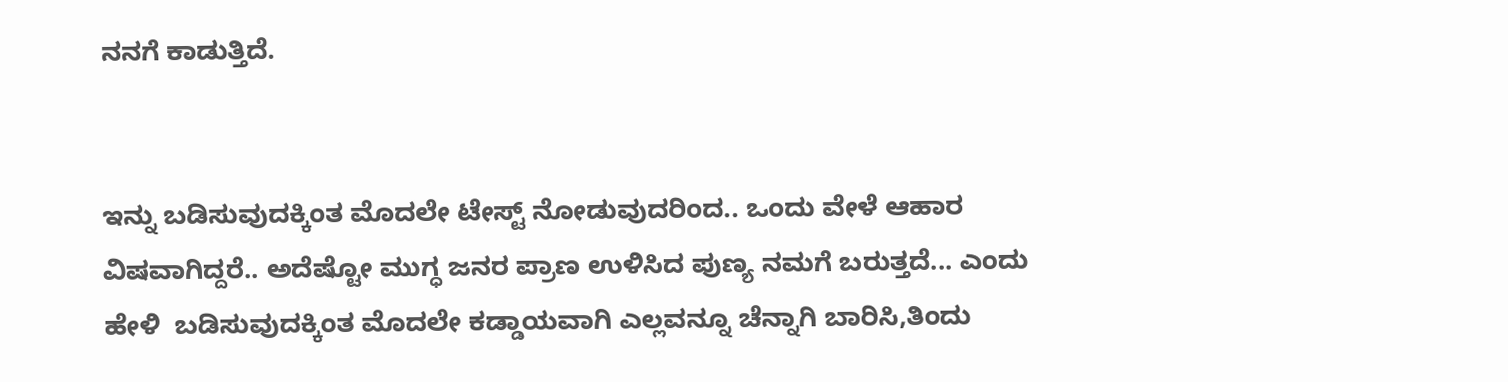ನನಗೆ ಕಾಡುತ್ತಿದೆ.


ಇನ್ನು ಬಡಿಸುವುದಕ್ಕಿಂತ ಮೊದಲೇ ಟೇಸ್ಟ್ ನೋಡುವುದರಿಂದ.. ಒಂದು ವೇಳೆ ಆಹಾರ ವಿಷವಾಗಿದ್ದರೆ.. ಅದೆಷ್ಟೋ ಮುಗ್ಧ ಜನರ ಪ್ರಾಣ ಉಳಿಸಿದ ಪುಣ್ಯ ನಮಗೆ ಬರುತ್ತದೆ... ಎಂದು ಹೇಳಿ  ಬಡಿಸುವುದಕ್ಕಿಂತ ಮೊದಲೇ ಕಡ್ಡಾಯವಾಗಿ ಎಲ್ಲವನ್ನೂ ಚೆನ್ನಾಗಿ ಬಾರಿಸಿ,ತಿಂದು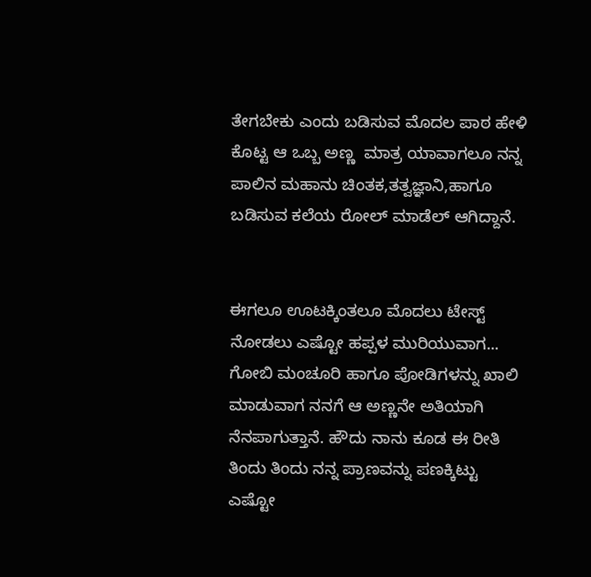ತೇಗಬೇಕು ಎಂದು ಬಡಿಸುವ ಮೊದಲ ಪಾಠ ಹೇಳಿ ಕೊಟ್ಟ ಆ ಒಬ್ಬ ಅಣ್ಣ  ಮಾತ್ರ ಯಾವಾಗಲೂ ನನ್ನ ಪಾಲಿನ ಮಹಾನು ಚಿಂತಕ,ತತ್ವಜ್ಞಾನಿ,ಹಾಗೂ ಬಡಿಸುವ ಕಲೆಯ ರೋಲ್ ಮಾಡೆಲ್ ಆಗಿದ್ದಾನೆ.


ಈಗಲೂ ಊಟಕ್ಕಿಂತಲೂ ಮೊದಲು ಟೇಸ್ಟ್ ನೋಡಲು ಎಷ್ಟೋ ಹಪ್ಪಳ ಮುರಿಯುವಾಗ... ಗೋಬಿ ಮಂಚೂರಿ ಹಾಗೂ ಪೋಡಿಗಳನ್ನು ಖಾಲಿ ಮಾಡುವಾಗ ನನಗೆ ಆ ಅಣ್ಣನೇ ಅತಿಯಾಗಿ ನೆನಪಾಗುತ್ತಾನೆ. ಹೌದು ನಾನು ಕೂಡ ಈ ರೀತಿ ತಿಂದು ತಿಂದು ನನ್ನ ಪ್ರಾಣವನ್ನು ಪಣಕ್ಕಿಟ್ಟು ಎಷ್ಟೋ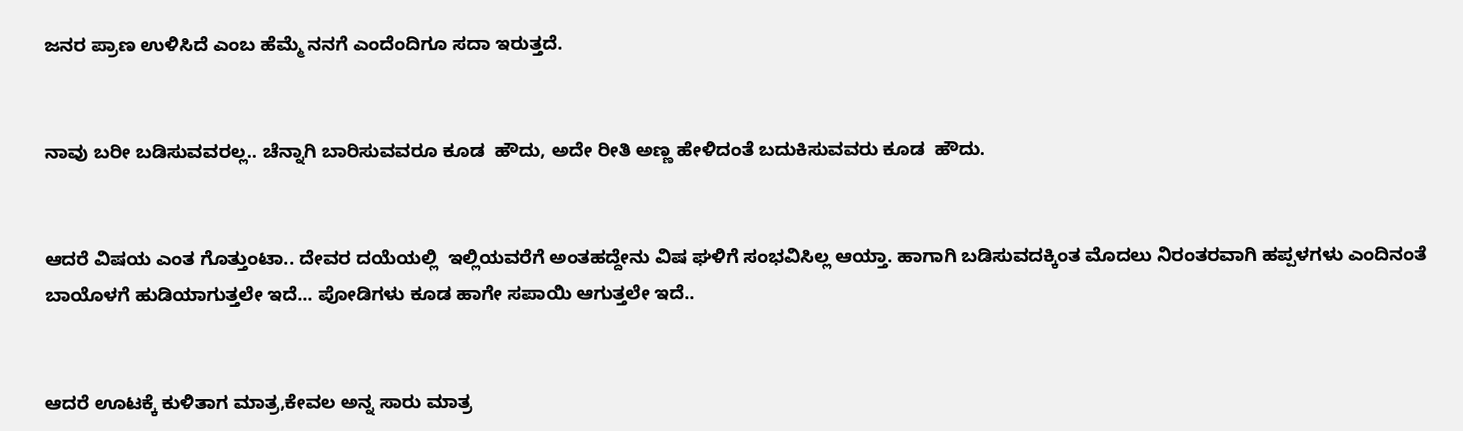ಜನರ ಪ್ರಾಣ ಉಳಿಸಿದೆ ಎಂಬ ಹೆಮ್ಮೆ ನನಗೆ ಎಂದೆಂದಿಗೂ ಸದಾ ಇರುತ್ತದೆ.


ನಾವು ಬರೀ ಬಡಿಸುವವರಲ್ಲ.. ಚೆನ್ನಾಗಿ ಬಾರಿಸುವವರೂ ಕೂಡ  ಹೌದು, ಅದೇ ರೀತಿ ಅಣ್ಣ ಹೇಳಿದಂತೆ ಬದುಕಿಸುವವರು ಕೂಡ  ಹೌದು.


ಆದರೆ ವಿಷಯ ಎಂತ ಗೊತ್ತುಂಟಾ.. ದೇವರ ದಯೆಯಲ್ಲಿ  ಇಲ್ಲಿಯವರೆಗೆ ಅಂತಹದ್ದೇನು ವಿಷ ಘಳಿಗೆ ಸಂಭವಿಸಿಲ್ಲ ಆಯ್ತಾ. ಹಾಗಾಗಿ ಬಡಿಸುವದಕ್ಕಿಂತ ಮೊದಲು ನಿರಂತರವಾಗಿ ಹಪ್ಪಳಗಳು ಎಂದಿನಂತೆ ಬಾಯೊಳಗೆ ಹುಡಿಯಾಗುತ್ತಲೇ ಇದೆ... ಪೋಡಿಗಳು ಕೂಡ ಹಾಗೇ ಸಪಾಯಿ ಆಗುತ್ತಲೇ ಇದೆ..


ಆದರೆ ಊಟಕ್ಕೆ ಕುಳಿತಾಗ ಮಾತ್ರ,ಕೇವಲ ಅನ್ನ ಸಾರು ಮಾತ್ರ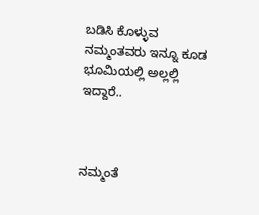ಬಡಿಸಿ ಕೊಳ್ಳುವ ನಮ್ಮಂತವರು ಇನ್ನೂ ಕೂಡ ಭೂಮಿಯಲ್ಲಿ ಅಲ್ಲಲ್ಲಿ ಇದ್ದಾರೆ..



ನಮ್ಮಂತೆ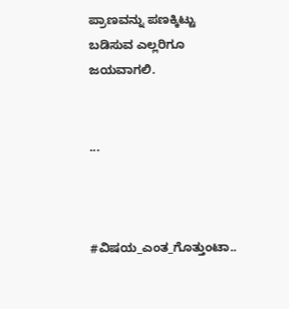ಪ್ರಾಣವನ್ನು ಪಣಕ್ಕಿಟ್ಟು ಬಡಿಸುವ ಎಲ್ಲರಿಗೂ ಜಯವಾಗಲಿ.


...



#ವಿಷಯ_ಎಂತ_ಗೊತ್ತುಂಟಾ..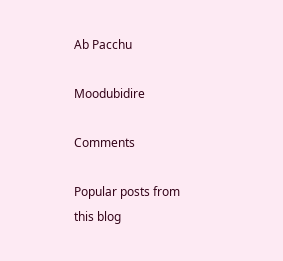Ab Pacchu

Moodubidire

Comments

Popular posts from this blog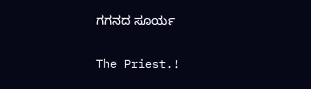ಗಗನದ ಸೂರ್ಯ

The Priest.!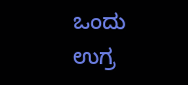ಒಂದು ಉಗ್ರ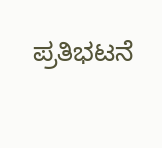ಪ್ರತಿಭಟನೆ